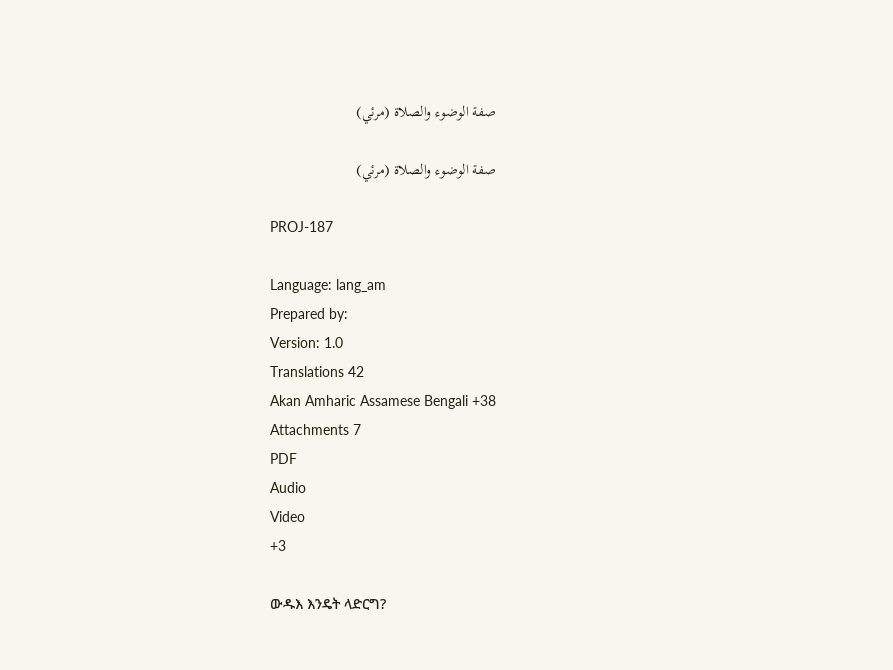صفة الوضوء والصلاة (مرئي)

صفة الوضوء والصلاة (مرئي)

PROJ-187

Language: lang_am
Prepared by:
Version: 1.0
Translations 42
Akan Amharic Assamese Bengali +38
Attachments 7
PDF
Audio
Video
+3

ውዱእ እንዴት ላድርግ?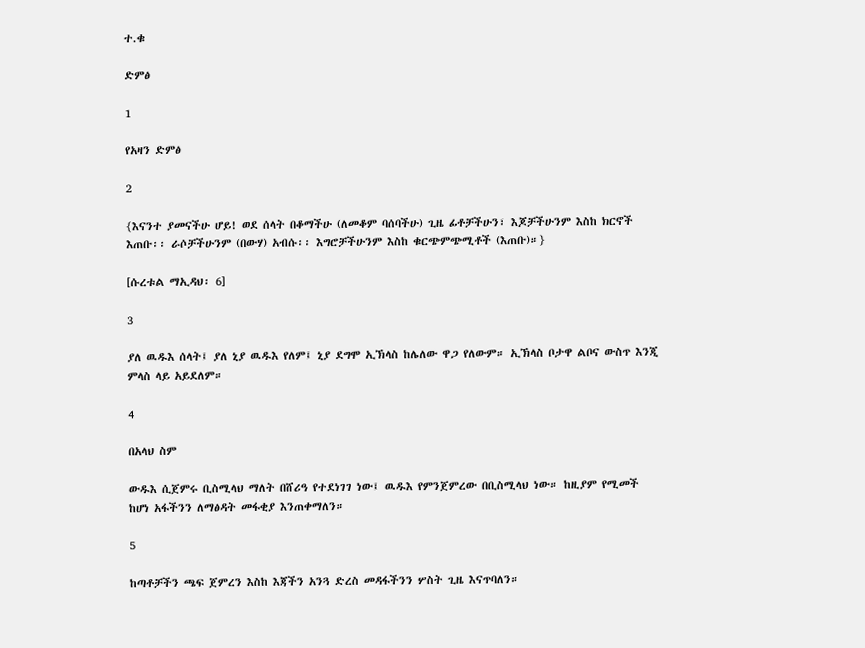ተ.ቁ

ድምፅ

1

የአዛን ድምፅ

2

{እናንተ ያመናችሁ ሆይ! ወደ ሰላት በቆማችሁ (ለመቆም ባሰባችሁ) ጊዜ ፊቶቻችሁን፣ እጆቻችሁንም እስከ ክርኖች እጠቡ፡፡ ራሶቻችሁንም (በውሃ) አብሱ፡፡ እግሮቻችሁንም እስከ ቁርጭምጭሚቶች (እጠቡ)።}

[ሱረቱል ማኢዳህ፡ 6]

3

ያለ ዉዱእ ሰላት፤ ያለ ኒያ ዉዱእ የለም፤ ኒያ ደግሞ ኢኽላስ ከሌለው ዋጋ የለውም። ኢኽላስ ቦታዋ ልቦና ውስጥ እንጂ ምላስ ላይ አይደለም።

4

በአላህ ስም

ውዱእ ሲጀምሩ ቢስሚላህ ማለት በሸሪዓ የተደነገገ ነው፤ ዉዱእ የምንጀምረው በቢስሚላህ ነው። ከዚያም የሚመች ከሆነ አፋችንን ለማፅዳት መፋቂያ እንጠቀማለን።

5

ከጣቶቻችን ጫፍ ጀምረን እስከ እጃችን አንጓ ድረስ መዳፋችንን ሦስት ጊዜ እናጥባለን።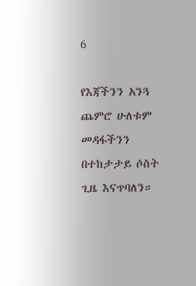6

የእጃችንን አንጓ ጨምሮ ሁለቱም መዳፋችንን በተከታታይ ሶስት ጊዜ እናጥባለን።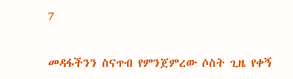7

መዳፋችንን ስናጥብ የምንጀምረው ሶስት ጊዜ የቀኝ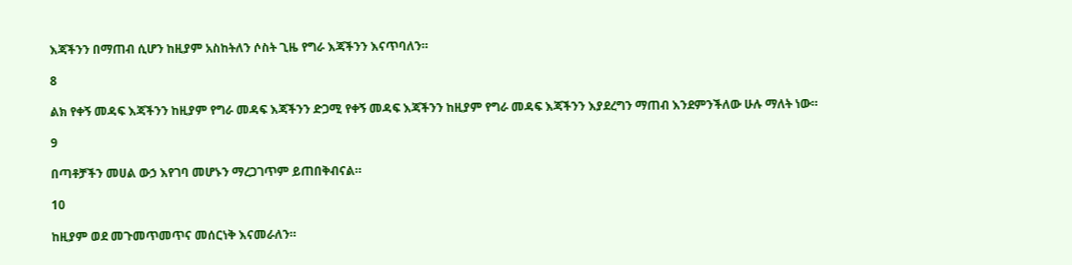እጃችንን በማጠብ ሲሆን ከዚያም አስከትለን ሶስት ጊዜ የግራ እጃችንን እናጥባለን።

8

ልክ የቀኝ መዳፍ እጃችንን ከዚያም የግራ መዳፍ እጃችንን ድጋሚ የቀኝ መዳፍ እጃችንን ከዚያም የግራ መዳፍ እጃችንን እያደረግን ማጠብ እንደምንችለው ሁሉ ማለት ነው።

9

በጣቶቻችን መሀል ውኃ እየገባ መሆኑን ማረጋገጥም ይጠበቅብናል።

10

ከዚያም ወደ መጉመጥመጥና መሰርነቅ እናመራለን።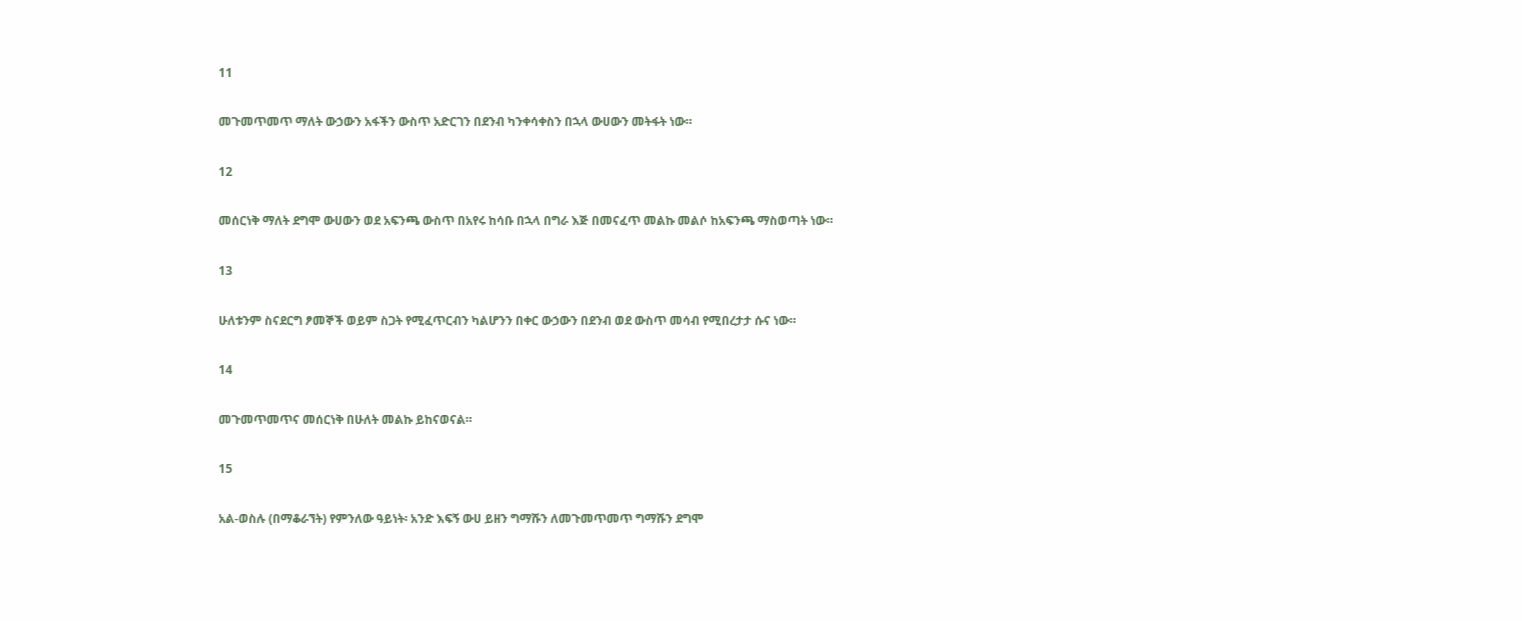11

መጉመጥመጥ ማለት ውኃውን አፋችን ውስጥ አድርገን በደንብ ካንቀሳቀስን በኋላ ውሀውን መትፋት ነው።

12

መሰርነቅ ማለት ደግሞ ውሀውን ወደ አፍንጫ ውስጥ በአየሩ ከሳቡ በኋላ በግራ እጅ በመናፈጥ መልኩ መልሶ ከአፍንጫ ማስወጣት ነው።

13

ሁለቱንም ስናደርግ ፆመኞች ወይም ስጋት የሚፈጥርብን ካልሆንን በቀር ውኃውን በደንብ ወደ ውስጥ መሳብ የሚበረታታ ሱና ነው።

14

መጉመጥመጥና መሰርነቅ በሁለት መልኩ ይከናወናል።

15

አል-ወስሉ (በማቆራኘት) የምንለው ዓይነት፡ አንድ እፍኝ ውሀ ይዘን ግማሹን ለመጉመጥመጥ ግማሹን ደግሞ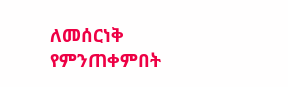ለመሰርነቅ የምንጠቀምበት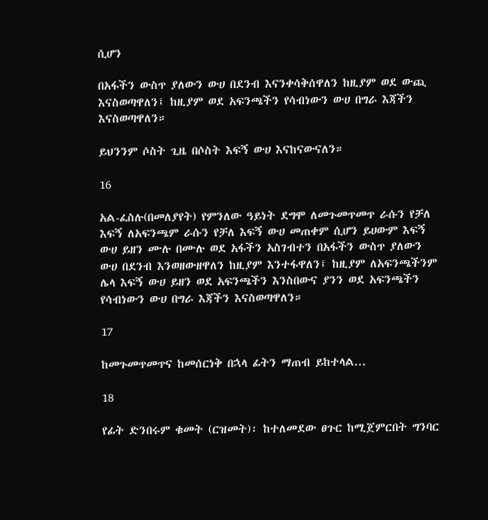ሲሆን

በአፋችን ውስጥ ያለውን ውሀ በደንብ እናንቀሳቅሰዋለን ከዚያም ወደ ውጪ እናስወጣዋለን፤ ከዚያም ወደ አፍንጫችን የሳብነውን ውሀ በግራ እጃችን እናስወጣዋለን።

ይህንንም ሶስት ጊዜ በሶስት እፍኝ ውሀ እናከናውናለን።

16

አል-ፈስሉ(በመለያየት) የምንለው ዓይነት ደግሞ ለመጉመጥመጥ ራሱን የቻለ እፍኝ ለአፍንጫም ራሱን የቻለ እፍኝ ውሀ መጠቀም ሲሆን ይሀውም እፍኝ ውሀ ይዘን ሙሉ በሙሉ ወደ አፋችን አስገብተን በአፋችን ውስጥ ያለውን ውሀ በደንብ እንወዘውዘዋለን ከዚያም እንተፋዋለን፤ ከዚያም ለአፍንጫችንም ሌላ እፍኝ ውሀ ይዘን ወደ አፍንጫችን እንስበውና ያንን ወደ አፍንጫችን የሳብነውን ውሀ በግራ እጃችን እናስወጣዋለን።

17

ከመጉመጥመጥና ከመሰርነቅ በኋላ ፊትን ማጠብ ይከተላል...

18

የፊት ድንበሩም ቁመት (ርዝመት)፡ ከተለመደው ፀጉር ከሚጀምርበት ግንባር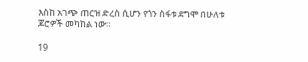እስከ አገጭ ጠርዝ ድረስ ሲሆን የጎን ስፋቱ ደግሞ በሁለቱ ጆሮዎች መካከል ነው።

19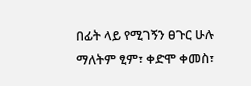በፊት ላይ የሚገኝን ፀጉር ሁሉ ማለትም ፂም፣ ቀድሞ ቀመስ፣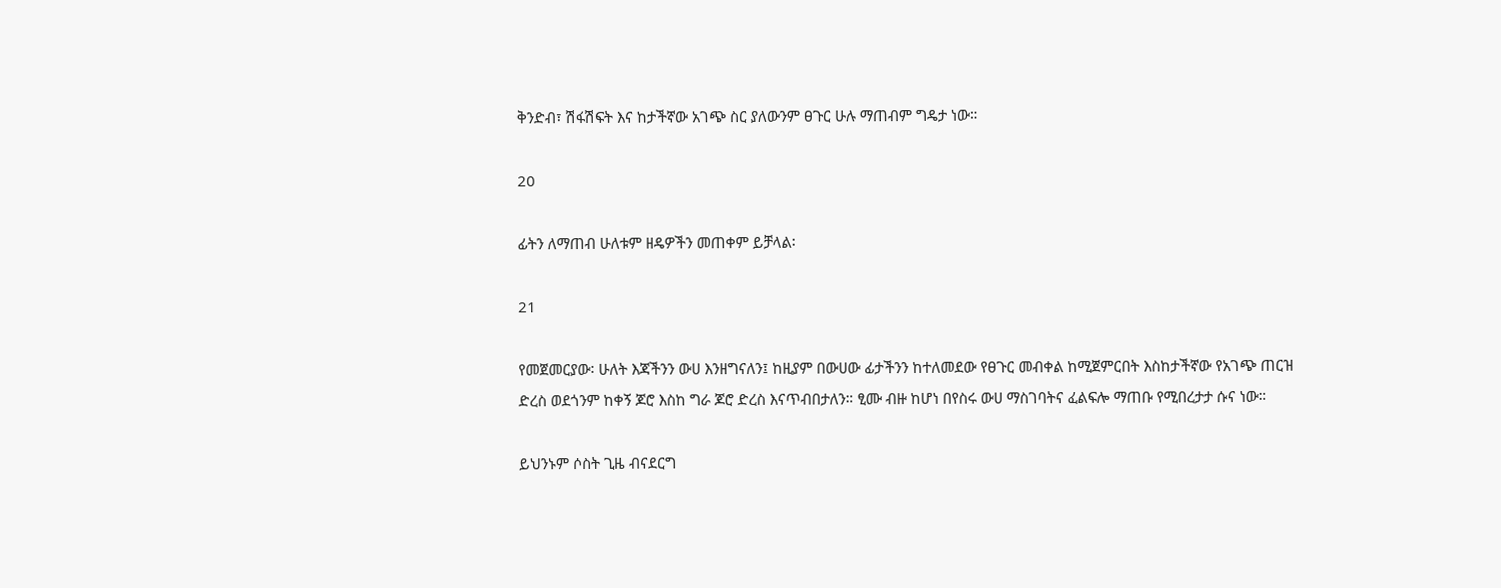ቅንድብ፣ ሽፋሽፍት እና ከታችኛው አገጭ ስር ያለውንም ፀጉር ሁሉ ማጠብም ግዴታ ነው።

20

ፊትን ለማጠብ ሁለቱም ዘዴዎችን መጠቀም ይቻላል፡

21

የመጀመርያው፡ ሁለት እጃችንን ውሀ እንዘግናለን፤ ከዚያም በውሀው ፊታችንን ከተለመደው የፀጉር መብቀል ከሚጀምርበት እስከታችኛው የአገጭ ጠርዝ ድረስ ወደጎንም ከቀኝ ጆሮ እስከ ግራ ጆሮ ድረስ እናጥብበታለን። ፂሙ ብዙ ከሆነ በየስሩ ውሀ ማስገባትና ፈልፍሎ ማጠቡ የሚበረታታ ሱና ነው።

ይህንኑም ሶስት ጊዜ ብናደርግ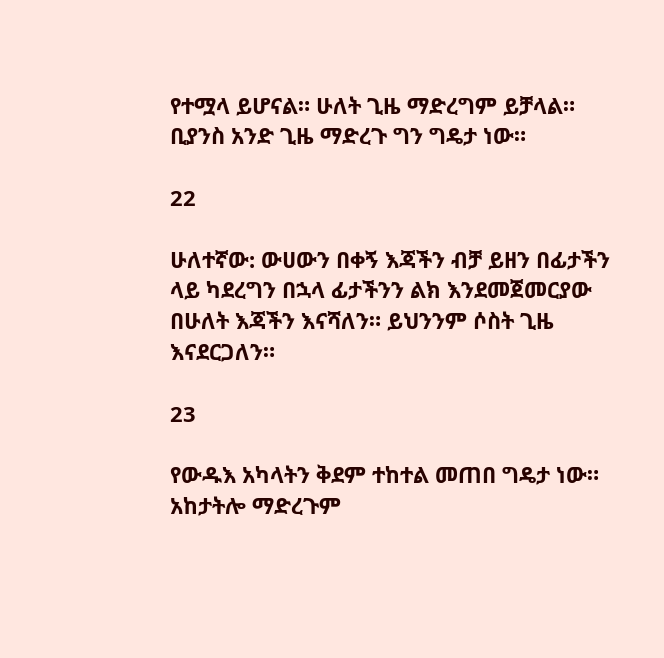የተሟላ ይሆናል። ሁለት ጊዜ ማድረግም ይቻላል። ቢያንስ አንድ ጊዜ ማድረጉ ግን ግዴታ ነው።

22

ሁለተኛው: ውሀውን በቀኝ እጃችን ብቻ ይዘን በፊታችን ላይ ካደረግን በኋላ ፊታችንን ልክ እንደመጀመርያው በሁለት እጃችን እናሻለን። ይህንንም ሶስት ጊዜ እናደርጋለን።

23

የውዱእ አካላትን ቅደም ተከተል መጠበ ግዴታ ነው። አከታትሎ ማድረጉም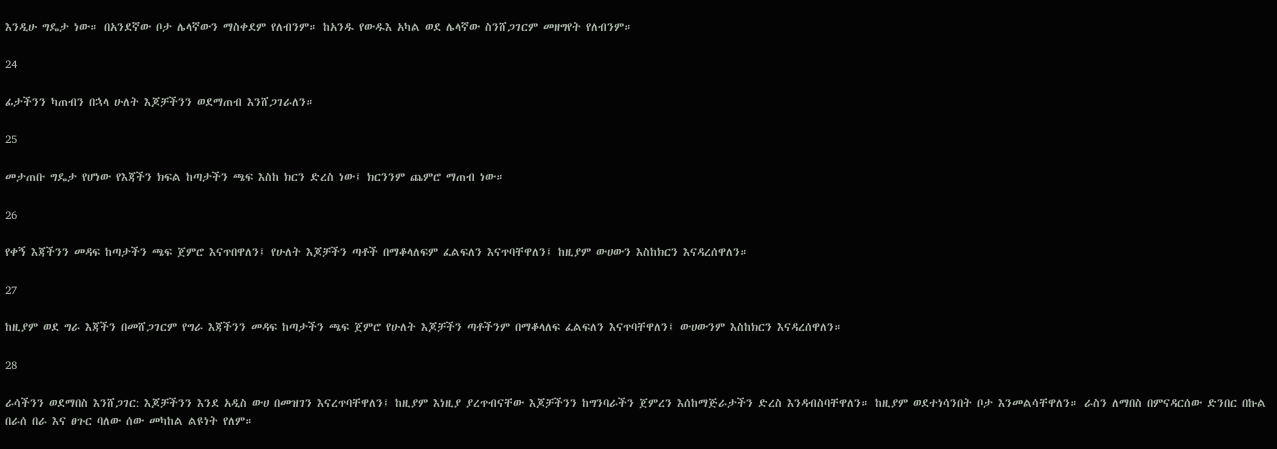እንዲሁ ግዴታ ነው። በአንደኛው ቦታ ሌላኛውን ማስቀደም የለብንም። ከአንዱ የውዱእ አካል ወደ ሌላኛው ስንሸጋገርም መዘግየት የለብንም።

24

ፊታችንን ካጠብን በኋላ ሁለት እጆቻችንን ወደማጠብ እንሸጋገራለን።

25

መታጠቡ ግዴታ የሆነው የእጃችን ክፍል ከጣታችን ጫፍ እስከ ክርን ድረስ ነው፤ ክርንንም ጨምሮ ማጠብ ነው።

26

የቀኝ እጃችንን መዳፍ ከጣታችን ጫፍ ጀምሮ እናጥበዋለን፤ የሁለት እጆቻችን ጣቶች በማቆላለፍም ፈልፍለን እናጥባቸዋለን፤ ከዚያም ውሀውን እስከክርን እናዳረሰዋለን።

27

ከዚያም ወደ ግራ እጃችን በመሸጋገርም የግራ እጃችንን መዳፍ ከጣታችን ጫፍ ጀምሮ የሁለት እጆቻችን ጣቶችንም በማቆላለፍ ፈልፍለን እናጥባቸዋለን፤ ውሀውንም እስከክርን እናዳረሰዋለን።

28

ራሳችንን ወደማበስ እንሸጋገር: እጆቻችንን እንደ አዲስ ውሀ በመዝገን እናረጥባቸዋለን፤ ከዚያም እነዚያ ያረጥብናቸው እጆቻችንን ከግንባራችን ጀምረን እሰከማጅራታችን ድረስ እንዳብስባቸዋለን። ከዚያም ወደተነሳንበት ቦታ እንመልሳቸዋለን። ራስን ለማበስ በምናዳርሰው ድንበር በኩል በራሰ በራ እና ፀጉር ባለው ሰው መካከል ልዩነት የለም።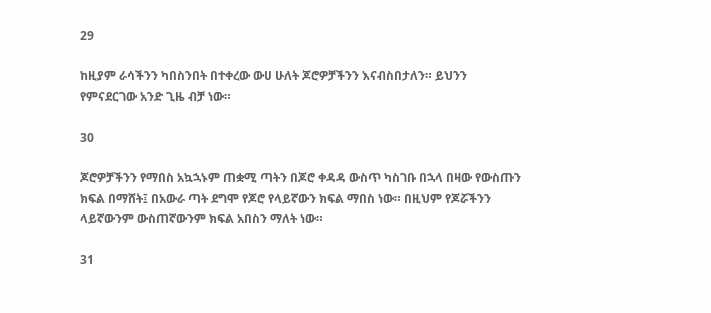29

ከዚያም ራሳችንን ካበስንበት በተቀረው ውሀ ሁለት ጆሮዎቻችንን እናብስበታለን። ይህንን የምናደርገው አንድ ጊዜ ብቻ ነው።

30

ጆሮዎቻችንን የማበስ አኳኋኑም ጠቋሚ ጣትን በጆሮ ቀዳዳ ውስጥ ካስገቡ በኋላ በዛው የውስጡን ክፍል በማሸት፤ በአውራ ጣት ደግሞ የጆሮ የላይኛውን ክፍል ማበስ ነው። በዚህም የጆሯችንን ላይኛውንም ውስጠኛውንም ክፍል አበስን ማለት ነው።

31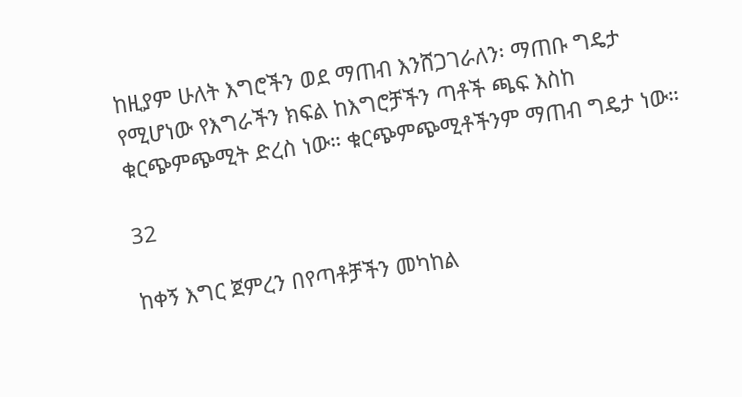ከዚያም ሁለት እግሮችን ወደ ማጠብ እንሸጋገራለን፡ ማጠቡ ግዴታ የሚሆነው የእግራችን ክፍል ከእግሮቻችን ጣቶች ጫፍ እስከ ቁርጭምጭሚት ድረስ ነው። ቁርጭምጭሚቶችንም ማጠብ ግዴታ ነው።

32

ከቀኝ እግር ጀምረን በየጣቶቻችን መካከል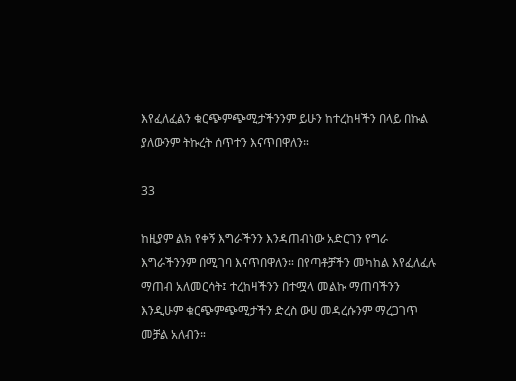እየፈለፈልን ቁርጭምጭሚታችንንም ይሁን ከተረከዛችን በላይ በኩል ያለውንም ትኩረት ሰጥተን እናጥበዋለን።

33

ከዚያም ልክ የቀኝ እግራችንን እንዳጠብነው አድርገን የግራ እግራችንንም በሚገባ እናጥበዋለን። በየጣቶቻችን መካከል እየፈለፈሉ ማጠብ አለመርሳት፤ ተረከዛችንን በተሟላ መልኩ ማጠባችንን እንዲሁም ቁርጭምጭሚታችን ድረስ ውሀ መዳረሱንም ማረጋገጥ መቻል አለብን።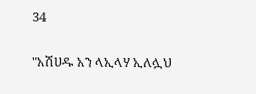34

"አሽሀዱ አን ላኢላሃ ኢለሏህ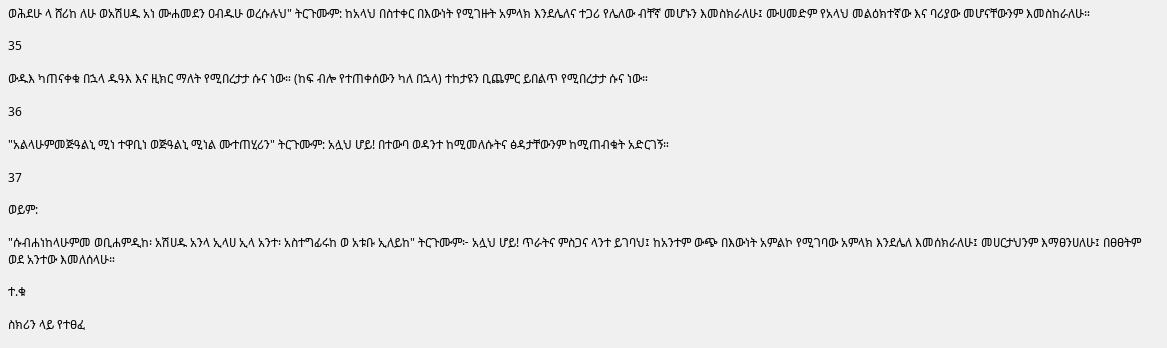ወሕደሁ ላ ሸሪከ ለሁ ወአሽሀዱ አነ ሙሐመደን ዐብዱሁ ወረሱሉህ" ትርጉሙም: ከአላህ በስተቀር በእውነት የሚገዙት አምላክ እንደሌለና ተጋሪ የሌለው ብቸኛ መሆኑን እመስክራለሁ፤ ሙሀመድም የአላህ መልዕክተኛው እና ባሪያው መሆናቸውንም እመስከራለሁ።

35

ውዱእ ካጠናቀቁ በኋላ ዱዓእ እና ዚክር ማለት የሚበረታታ ሱና ነው። (ከፍ ብሎ የተጠቀሰውን ካለ በኋላ) ተከታዩን ቢጨምር ይበልጥ የሚበረታታ ሱና ነው።

36

"አልላሁምመጅዓልኒ ሚነ ተዋቢነ ወጅዓልኒ ሚነል ሙተጠሂሪን" ትርጉሙም: አሏህ ሆይ! በተውባ ወዳንተ ከሚመለሱትና ፅዳታቸውንም ከሚጠብቁት አድርገኝ።

37

ወይም:

"ሱብሐነከላሁምመ ወቢሐምዲከ፡ አሽሀዱ አንላ ኢላሀ ኢላ አንተ፡ አስተግፊሩከ ወ አቱቡ ኢለይከ" ትርጉሙም፦ አሏህ ሆይ! ጥራትና ምስጋና ላንተ ይገባህ፤ ከአንተም ውጭ በእውነት አምልኮ የሚገባው አምላክ እንደሌለ እመሰክራለሁ፤ መሀርታህንም እማፀንሀለሁ፤ በፀፀትም ወደ አንተው እመለሰላሁ።

ተ.ቁ

ስክሪን ላይ የተፀፈ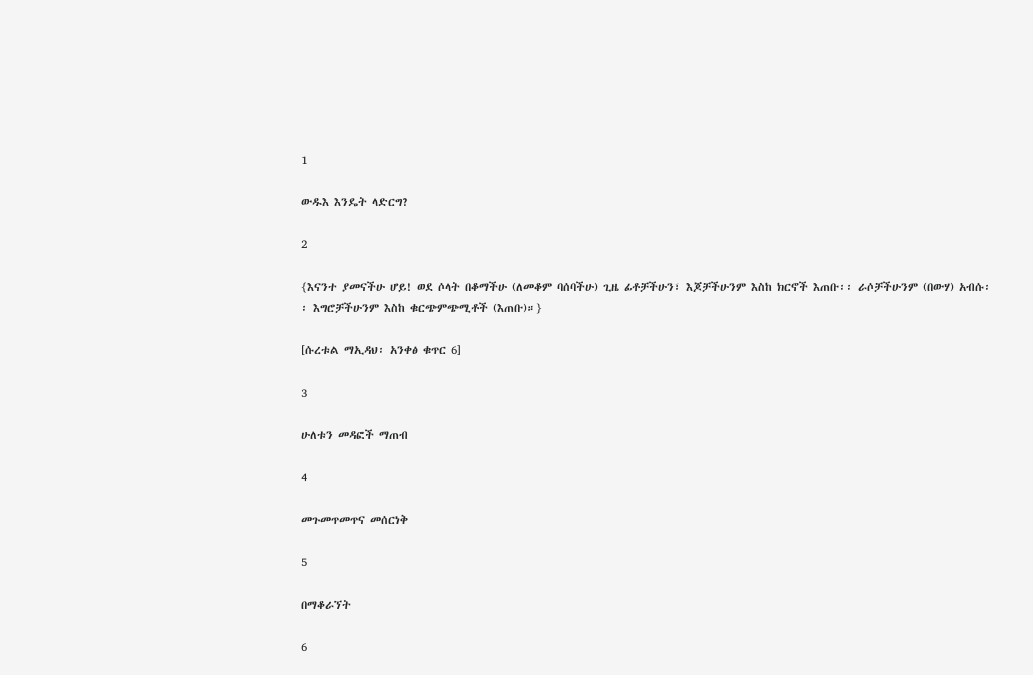1

ውዱእ እንዴት ላድርግ?

2

{እናንተ ያመናችሁ ሆይ! ወደ ሶላት በቆማችሁ (ለመቆም ባሰባችሁ) ጊዜ ፊቶቻችሁን፣ እጆቻችሁንም እስከ ክርኖች እጠቡ፡፡ ራሶቻችሁንም (በውሃ) አብሱ፡፡ እግሮቻችሁንም እስከ ቁርጭምጭሚቶች (እጠቡ)።}

[ሱረቱል ማኢዳህ፡ አንቀፅ ቁጥር 6]

3

ሁለቱን መዳፎች ማጠብ

4

መጉመጥመጥና መሰርነቅ

5

በማቆራኘት

6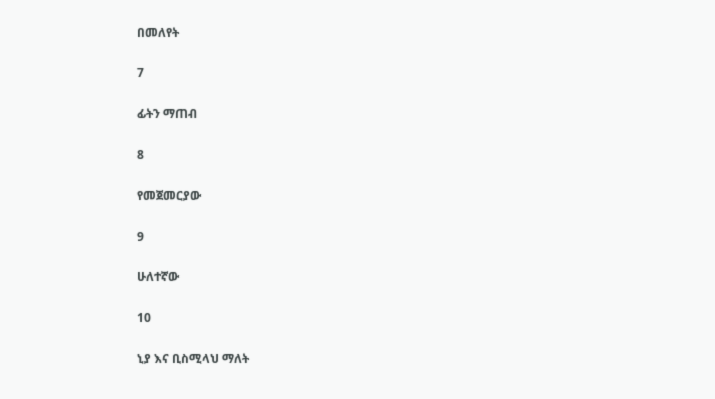በመለየት

7

ፊትን ማጠብ

8

የመጀመርያው

9

ሁለተኛው

10

ኒያ እና ቢስሚላህ ማለት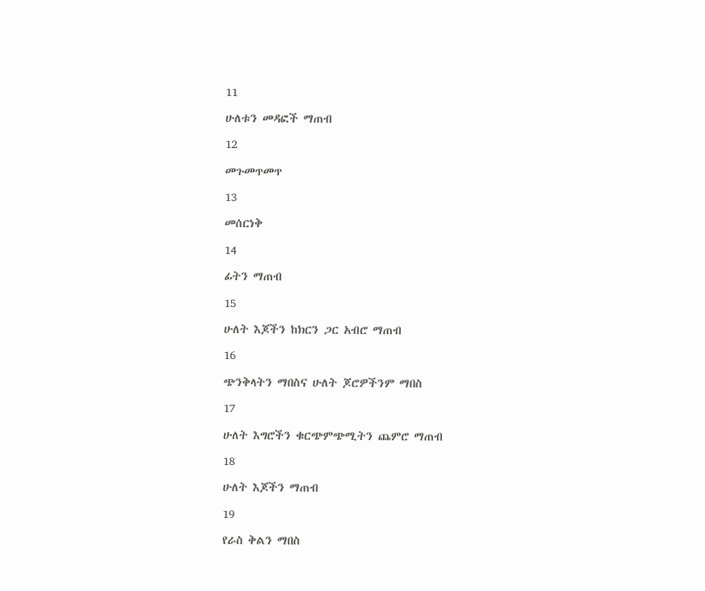11

ሁለቱን መዳፎች ማጠብ

12

መጉመጥመጥ

13

መሰርነቅ

14

ፊትን ማጠብ

15

ሁለት እጆችን ከክርን ጋር አብሮ ማጠብ

16

ጭንቅላትን ማበስና ሁለት ጆሮዎችንም ማበስ

17

ሁለት እግሮችን ቁርጭምጭሚትን ጨምሮ ማጠብ

18

ሁለት እጆችን ማጠብ

19

የራስ ቅልን ማበስ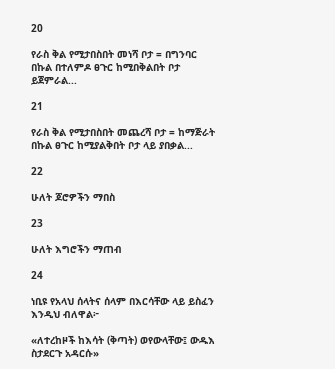20

የራስ ቅል የሚታበስበት መነሻ ቦታ = በግንባር በኩል በተለምዶ ፀጉር ከሚበቅልበት ቦታ ይጀምራል...

21

የራስ ቅል የሚታበስበት መጨረሻ ቦታ = ከማጅራት በኩል ፀጉር ከሚያልቅበት ቦታ ላይ ያበቃል...

22

ሁለት ጆሮዎችን ማበስ

23

ሁለት እግሮችን ማጠብ

24

ነቢዩ የአላህ ሰላትና ሰላም በእርሳቸው ላይ ይስፈን እንዲህ ብለዋል፦

«ለተረከዞች ከእሳት (ቅጣት) ወየውላቸው፤ ውዱእ ስታደርጉ አዳርሱ»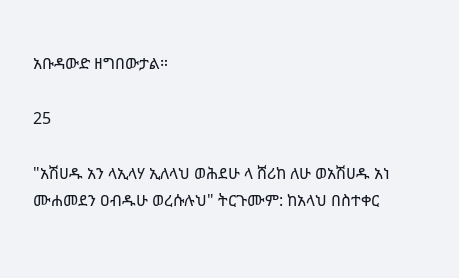አቡዳውድ ዘግበውታል።

25

"አሽሀዱ አን ላኢላሃ ኢለላህ ወሕደሁ ላ ሸሪከ ለሁ ወአሽሀዱ አነ ሙሐመደን ዐብዱሁ ወረሱሉህ" ትርጉሙም: ከአላህ በስተቀር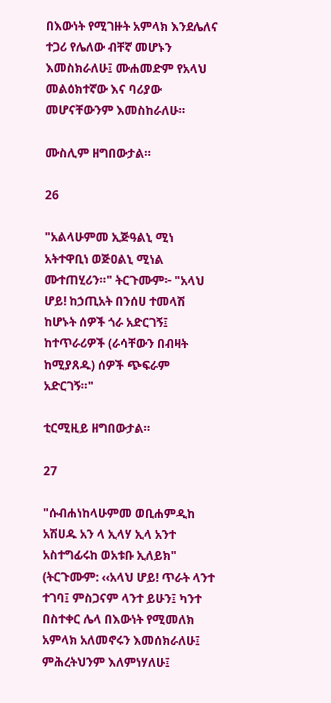በእውነት የሚገዙት አምላክ እንደሌለና ተጋሪ የሌለው ብቸኛ መሆኑን እመስክራለሁ፤ ሙሐመድም የአላህ መልዕክተኛው እና ባሪያው መሆናቸውንም እመስከራለሁ።

ሙስሊም ዘግበውታል።

26

"አልላሁምመ ኢጅዓልኒ ሚነ አትተዋቢነ ወጅዐልኒ ሚነል ሙተጠሂሪን።" ትርጉሙም፦ "አላህ ሆይ! ከኃጢአት በንሰሀ ተመላሽ ከሆኑት ሰዎች ጎራ አድርገኝ፤ ከተጥራሪዎች (ራሳቸውን በብዛት ከሚያጸዱ) ሰዎች ጭፍራም አድርገኝ።"

ቲርሚዚይ ዘግበውታል።

27

"ሱብሐነከላሁምመ ወቢሐምዲከ አሽሀዱ አን ላ ኢላሃ ኢላ አንተ አስተግፊሩከ ወአቱቡ ኢለይክ" (ትርጉሙም: ‹‹አላህ ሆይ! ጥራት ላንተ ተገባ፤ ምስጋናም ላንተ ይሁን፤ ካንተ በስተቀር ሌላ በእውነት የሚመለክ አምላክ አለመኖሩን እመሰክራለሁ፤ ምሕረትህንም እለምነሃለሁ፤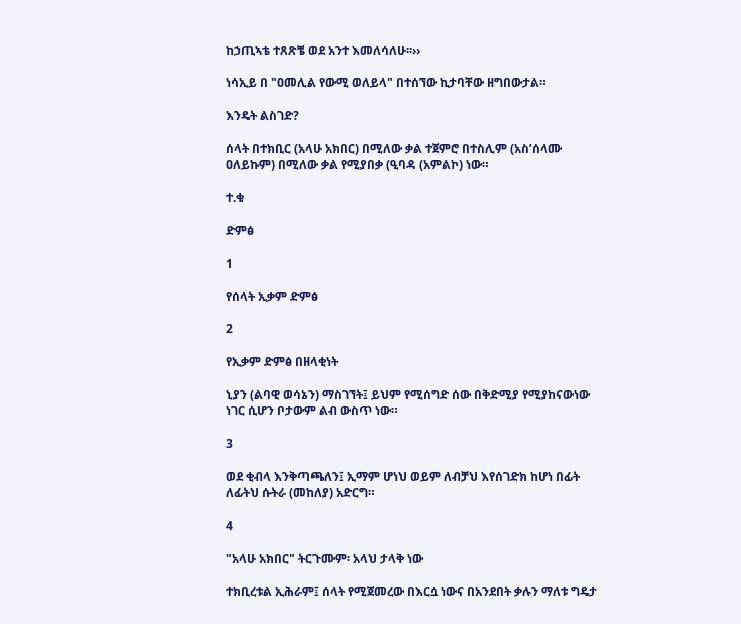ከኃጢኣቴ ተጸጽቼ ወደ አንተ እመለሳለሁ፡፡››

ነሳኢይ በ "ዐመሊል የውሚ ወለይላ" በተሰኘው ኪታባቸው ዘግበውታል።

እንዴት ልስገድ?

ሰላት በተክቢር (አላሁ አክበር) በሚለው ቃል ተጀምሮ በተስሊም (አስ’ሰላሙ ዐለይኩም) በሚለው ቃል የሚያበቃ (ዒባዳ (አምልኮ) ነው።

ተ.ቁ

ድምፅ

1

የሰላት ኢቃም ድምፅ

2

የኢቃም ድምፅ በዘላቂነት

ኒያን (ልባዊ ወሳኔን) ማስገኘት፤ ይህም የሚሰግድ ሰው በቅድሚያ የሚያከናውነው ነገር ሲሆን ቦታውም ልብ ውስጥ ነው።

3

ወደ ቂብላ እንቅጣጫለን፤ ኢማም ሆነህ ወይም ለብቻህ እየሰገድክ ከሆነ በፊት ለፊትህ ሱትራ (መከለያ) አድርግ።

4

"አላሁ አክበር" ትርጉሙም፡ አላህ ታላቅ ነው

ተክቢረቱል ኢሕራም፤ ሰላት የሚጀመረው በእርሷ ነውና በአንደበት ቃሉን ማለቱ ግዴታ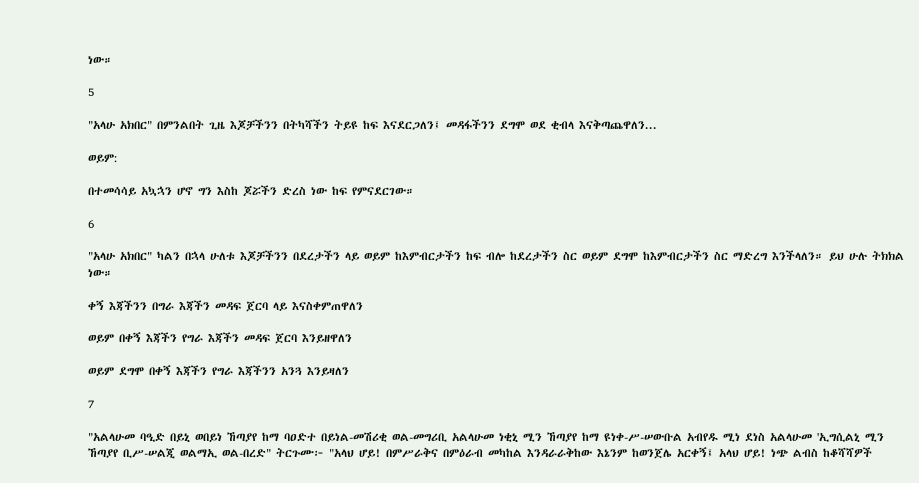ነው።

5

"አላሁ አክበር" በምንልበት ጊዜ እጆቻችንን በትካሻችን ትይዩ ከፍ እናደርጋለን፤ መዳፋችንን ደግሞ ወደ ቂብላ እናቅጣጨዋለን...

ወይም:

በተመሳሳይ አኳኋን ሆኖ ግን እስከ ጆሯችን ድረስ ነው ከፍ የምናደርገው።

6

"አላሁ አክበር" ካልን በኋላ ሁለቱ እጆቻችንን በደረታችን ላይ ወይም ከእምብርታችን ከፍ ብሎ ከደረታችን ስር ወይም ደግሞ ከእምብርታችን ስር ማድረግ እንችላለን። ይህ ሁሉ ትክክል ነው።

ቀኝ እጃችንን በግራ እጃችን መዳፍ ጀርባ ላይ እናስቀምጠዋለን

ወይም በቀኝ እጃችን የግራ እጃችን መዳፍ ጀርባ እንይዘዋለን

ወይም ደግሞ በቀኝ እጃችን የግራ እጃችንን አንጓ እንይዛለን

7

"አልላሁመ ባዒድ በይኒ ወበይነ ኸጣያየ ከማ ባዐድተ በይነል-መሽሪቂ ወል-መግሪቢ አልላሁመ ነቂኒ ሚን ኸጣያየ ከማ ዩነቀ-ሥ-ሠውቡል አብየዱ ሚነ ደነስ አልላሁመ 'ኢግሲልኒ ሚን ኸጣያየ ቢሥ-ሠልጂ ወልማኢ ወል-በረድ" ትርጉሙ፦ "አላህ ሆይ! በምሥራቅና በምዕራብ መካከል እንዳራራቅከው እኔንም ከወንጀሌ አርቀኝ፤ አላህ ሆይ! ነጭ ልብስ ከቆሻሻዎች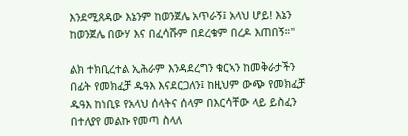እንደሚጸዳው እኔንም ከወንጀሌ አጥራኝ፤ አላህ ሆይ! እኔን ከወንጀሌ በውሃ እና በፈሳሹም በደረቁም በረዶ እጠበኝ።"

ልክ ተክቢረተል ኢሕራም እንዳደረግን ቁርኣን ከመቅራታችን በፊት የመክፈቻ ዱዓእ እናደርጋለን፤ ከዚህም ውጭ የመክፈቻ ዱዓእ ከነቢዩ የአላህ ሰላትና ሰላም በእርሳቸው ላይ ይስፈን በተለያየ መልኩ የመጣ ስላለ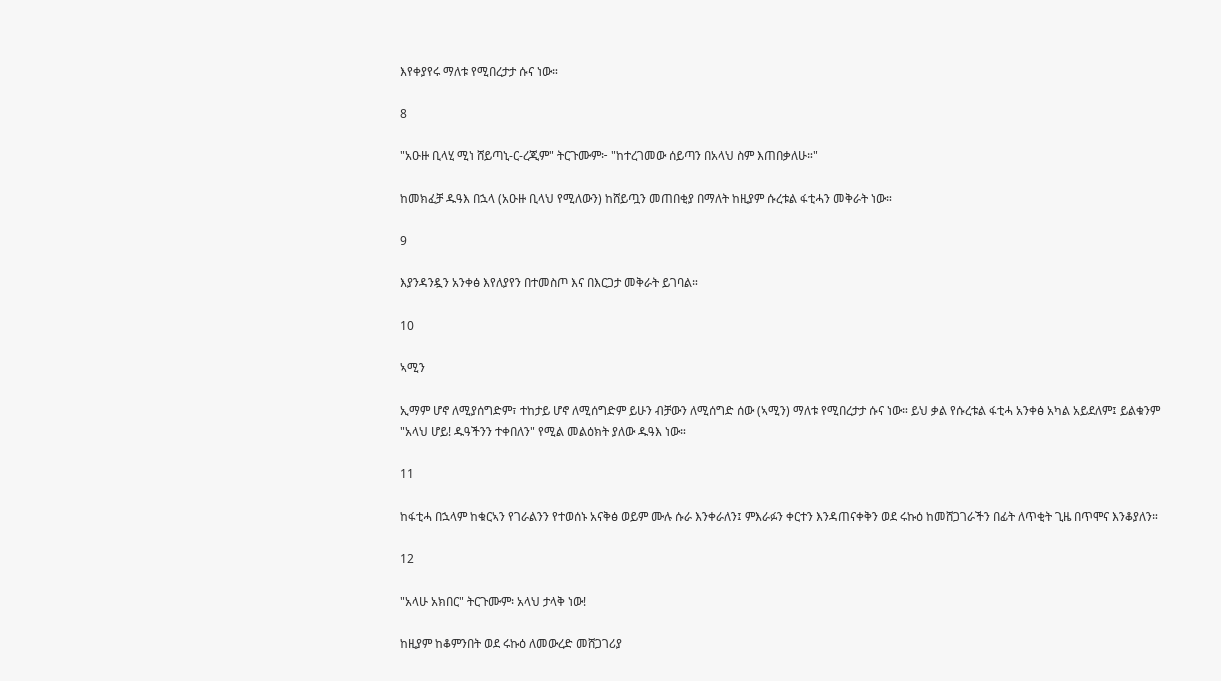እየቀያየሩ ማለቱ የሚበረታታ ሱና ነው።

8

"አዑዙ ቢላሂ ሚነ ሸይጣኒ-ር-ረጂም" ትርጉሙም፦ "ከተረገመው ሰይጣን በአላህ ስም እጠበቃለሁ።"

ከመክፈቻ ዱዓእ በኋላ (አዑዙ ቢላህ የሚለውን) ከሸይጧን መጠበቂያ በማለት ከዚያም ሱረቱል ፋቲሓን መቅራት ነው።

9

እያንዳንዷን አንቀፅ እየለያየን በተመስጦ እና በእርጋታ መቅራት ይገባል።

10

ኣሚን

ኢማም ሆኖ ለሚያሰግድም፣ ተከታይ ሆኖ ለሚሰግድም ይሁን ብቻውን ለሚሰግድ ሰው (ኣሚን) ማለቱ የሚበረታታ ሱና ነው። ይህ ቃል የሱረቱል ፋቲሓ አንቀፅ አካል አይደለም፤ ይልቁንም "አላህ ሆይ! ዱዓችንን ተቀበለን" የሚል መልዕክት ያለው ዱዓእ ነው።

11

ከፋቲሓ በኋላም ከቁርኣን የገራልንን የተወሰኑ አናቅፅ ወይም ሙሉ ሱራ እንቀራለን፤ ምእራፉን ቀርተን እንዳጠናቀቅን ወደ ሩኩዕ ከመሸጋገራችን በፊት ለጥቂት ጊዜ በጥሞና እንቆያለን።

12

"አላሁ አክበር" ትርጉሙም፡ አላህ ታላቅ ነው!

ከዚያም ከቆምንበት ወደ ሩኩዕ ለመውረድ መሸጋገሪያ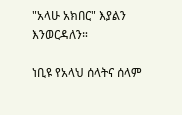"አላሁ አክበር" እያልን እንወርዳለን።

ነቢዩ የአላህ ሰላትና ሰላም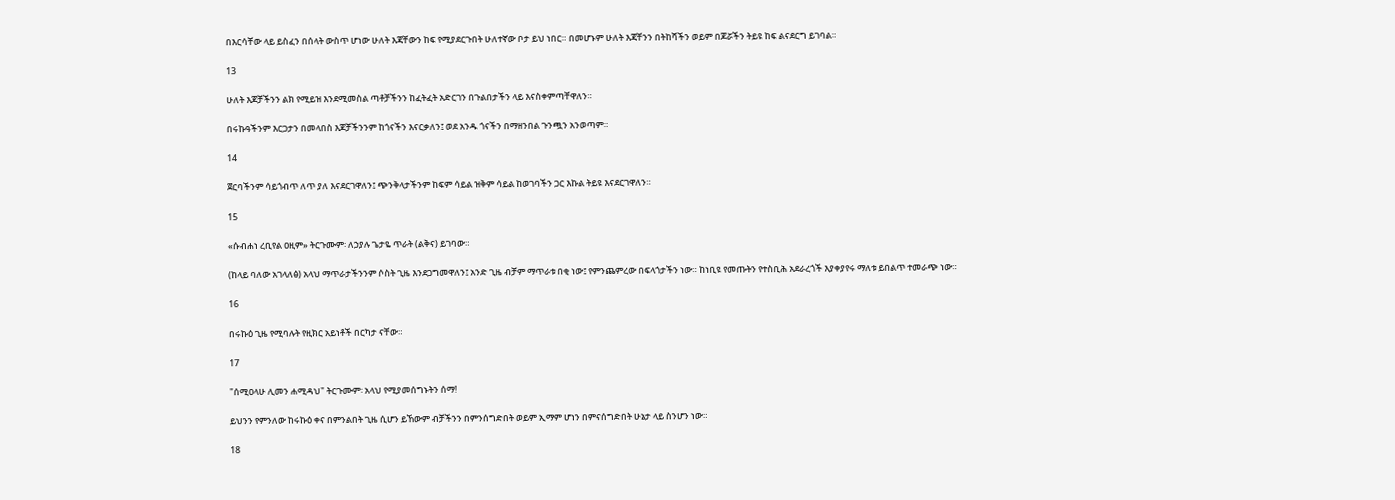በእርሳቸው ላይ ይስፈን በሰላት ውስጥ ሆነው ሁለት እጃቸውን ከፍ የሚያደርጉበት ሁለተኛው ቦታ ይህ ነበር። በመሆኑም ሁለት እጃቸንን በትከሻችን ወይም በጆሯችን ትይዩ ከፍ ልናደርግ ይገባል።

13

ሁለት እጆቻችንን ልክ የሚይዝ እንደሚመስል ጣቶቻችንን ከፈትፈት አድርገን በጉልበታችን ላይ እናስቀምጣቸዋለን።

በሩኩዓችንም እርጋታን በመላበስ እጆቻችንንም ከጎናችን እናርቃለን፤ ወደ አንዱ ጎናችን በማዘንበል ጉንጯን አንወጣም።

14

ጀርባችንም ሳይጎብጥ ለጥ ያለ እናደርገዋለን፤ ጭንቅላታችንም ከፍም ሳይል ዝቅም ሳይል ከወገባችን ጋር እኩል ትይዩ እናደርገዋለን።

15

«ሱብሐነ ረቢየል ዐዚም» ትርጉሙም፡ ለኃያሉ ጌታዬ ጥራት (ልቅና) ይገባው።

(ከላይ ባለው አገላለፅ) አላህ ማጥራታችንንም ሶስት ጊዜ እንደጋግመዋለን፤ አንድ ጊዜ ብቻም ማጥራቱ በቂ ነው፤ የምንጨምረው በፍላጎታችን ነው። ከነቢዩ የመጡትን የተስቢሕ አደራረጎች እያቀያየሩ ማለቱ ይበልጥ ተመራጭ ነው።

16

በሩኩዕ ጊዜ የሚባሉት የዚክር አይነቶች በርካታ ናቸው።

17

"ሰሚዐላሁ ሊመን ሐሚዳህ" ትርጉሙም፡ አላህ የሚያመሰግኑትን ሰማ!

ይህንን የምንለው ከሩኩዕ ቀና በምንልበት ጊዜ ሲሆን ይኸውም ብቻችንን በምንሰግድበት ወይም ኢማም ሆነን በምናሰግድበት ሁኔታ ላይ ስንሆን ነው።

18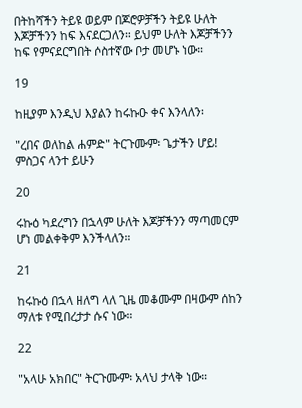በትከሻችን ትይዩ ወይም በጆሮዎቻችን ትይዩ ሁለት እጆቻችንን ከፍ እናደርጋለን። ይህም ሁለት እጆቻችንን ከፍ የምናደርግበት ሶስተኛው ቦታ መሆኑ ነው።

19

ከዚያም እንዲህ እያልን ከሩኩዑ ቀና እንላለን፡

"ረበና ወለከል ሐምድ" ትርጉሙም፡ ጌታችን ሆይ! ምስጋና ላንተ ይሁን

20

ሩኩዕ ካደረግን በኋላም ሁለት እጆቻችንን ማጣመርም ሆነ መልቀቅም እንችላለን።

21

ከሩኩዕ በኋላ ዘለግ ላለ ጊዜ መቆሙም በዛውም ሰከን ማለቱ የሚበረታታ ሱና ነው።

22

"አላሁ አክበር" ትርጉሙም፡ አላህ ታላቅ ነው።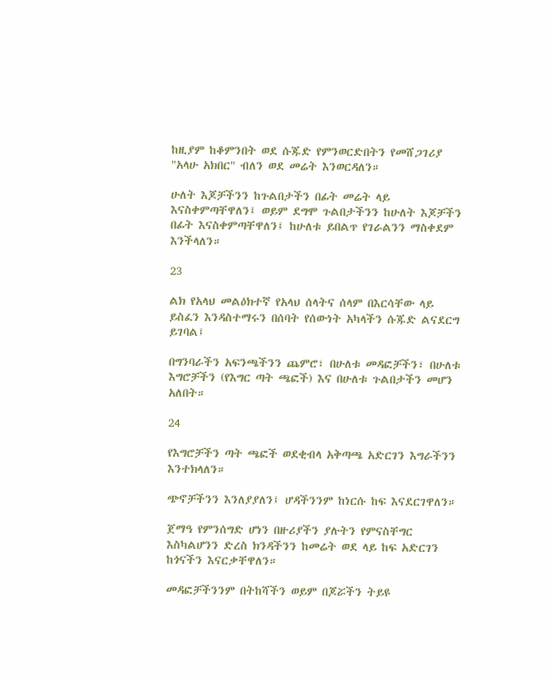ከዚያም ከቆምንበት ወደ ሱጁድ የምንወርድበትን የመሸጋገሪያ "አላሁ አክበር" ብለን ወደ መሬት እንወርዳለን።

ሁለት እጆቻችንን ከጉልበታችን በፊት መሬት ላይ እናስቀምጣቸዋለን፤ ወይም ደግሞ ጉልበታችንን ከሁለት እጆቻችን በፊት እናስቀምጣቸዋለን፤ ከሁለቱ ይበልጥ የገራልንን ማስቀደም እንችላለን።

23

ልክ የአላህ መልዕክተኛ የአላህ ሰላትና ሰላም በእርሳቸው ላይ ይስፈን እንዳስተማሩን በሰባት የሰውነት አካላችን ሱጁድ ልናደርግ ይገባል፤

በግንባራችን አፍንጫችንን ጨምሮ፣ በሁለቱ መዳፎቻችን፣ በሁለቱ እግሮቻችን (የእግር ጣት ጫፎች) እና በሁለቱ ጉልበታችን መሆን አለበት።

24

የእግሮቻችን ጣት ጫፎች ወደቂብላ አቅጣጫ አድርገን እግራችንን እንተክላለን።

ጭኖቻችንን እንለያያለን፤ ሆዳችንንም ከነርሱ ከፍ እናደርገዋለን።

ጀማዓ የምንሰግድ ሆነን በዙሪያችን ያሉትን የምናስቸግር እስካልሆንን ድረስ ክንዳችንን ከመሬት ወደ ላይ ከፍ አድርገን ከጎናችን እናርቃቸዋለን።

መዳፎቻችንንም በትከሻችን ወይም በጆሯችን ትይዩ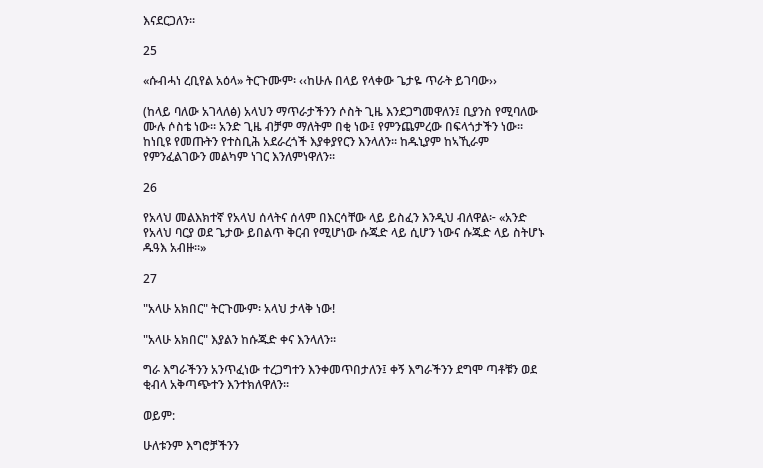እናደርጋለን።

25

«ሱብሓነ ረቢየል አዕላ» ትርጉሙም፡ ‹‹ከሁሉ በላይ የላቀው ጌታዬ ጥራት ይገባው››

(ከላይ ባለው አገላለፅ) አላህን ማጥራታችንን ሶስት ጊዜ እንደጋግመዋለን፤ ቢያንስ የሚባለው ሙሉ ሶስቴ ነው። አንድ ጊዜ ብቻም ማለትም በቂ ነው፤ የምንጨምረው በፍላጎታችን ነው። ከነቢዩ የመጡትን የተስቢሕ አደራረጎች እያቀያየርን እንላለን። ከዱኒያም ከኣኺራም የምንፈልገውን መልካም ነገር እንለምነዋለን።

26

የአላህ መልእክተኛ የአላህ ሰላትና ሰላም በእርሳቸው ላይ ይስፈን እንዲህ ብለዋል፦ «አንድ የአላህ ባርያ ወደ ጌታው ይበልጥ ቅርብ የሚሆነው ሱጁድ ላይ ሲሆን ነውና ሱጁድ ላይ ስትሆኑ ዱዓእ አብዙ።»

27

"አላሁ አክበር" ትርጉሙም፡ አላህ ታላቅ ነው!

"አላሁ አክበር" እያልን ከሱጁድ ቀና እንላለን።

ግራ እግራችንን አንጥፈነው ተረጋግተን እንቀመጥበታለን፤ ቀኝ እግራችንን ደግሞ ጣቶቹን ወደ ቂብላ አቅጣጭተን እንተክለዋለን።

ወይም:

ሁለቱንም እግሮቻችንን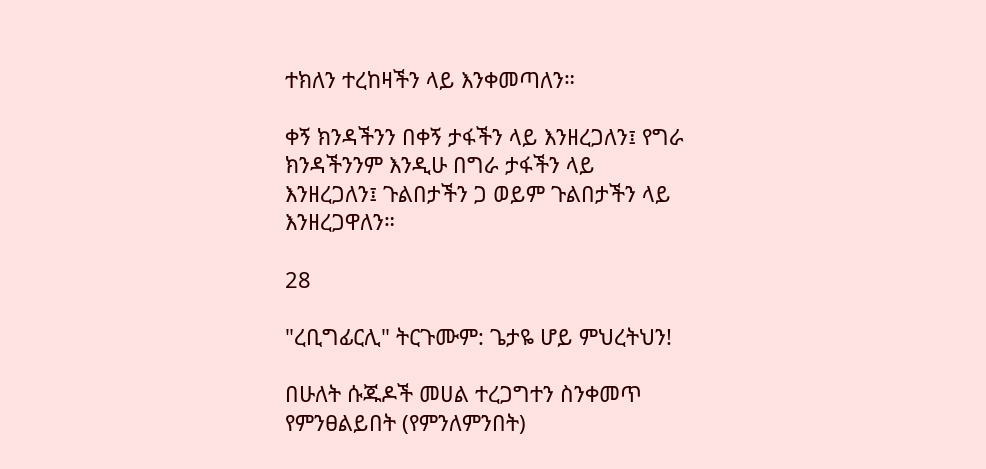ተክለን ተረከዛችን ላይ እንቀመጣለን።

ቀኝ ክንዳችንን በቀኝ ታፋችን ላይ እንዘረጋለን፤ የግራ ክንዳችንንም እንዲሁ በግራ ታፋችን ላይ እንዘረጋለን፤ ጉልበታችን ጋ ወይም ጉልበታችን ላይ እንዘረጋዋለን።

28

"ረቢግፊርሊ" ትርጉሙም: ጌታዬ ሆይ ምህረትህን!

በሁለት ሱጁዶች መሀል ተረጋግተን ስንቀመጥ የምንፀልይበት (የምንለምንበት)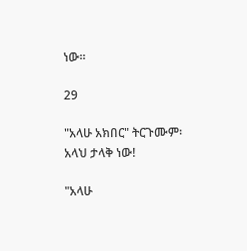ነው።

29

"አላሁ አክበር" ትርጉሙም፡ አላህ ታላቅ ነው!

"አላሁ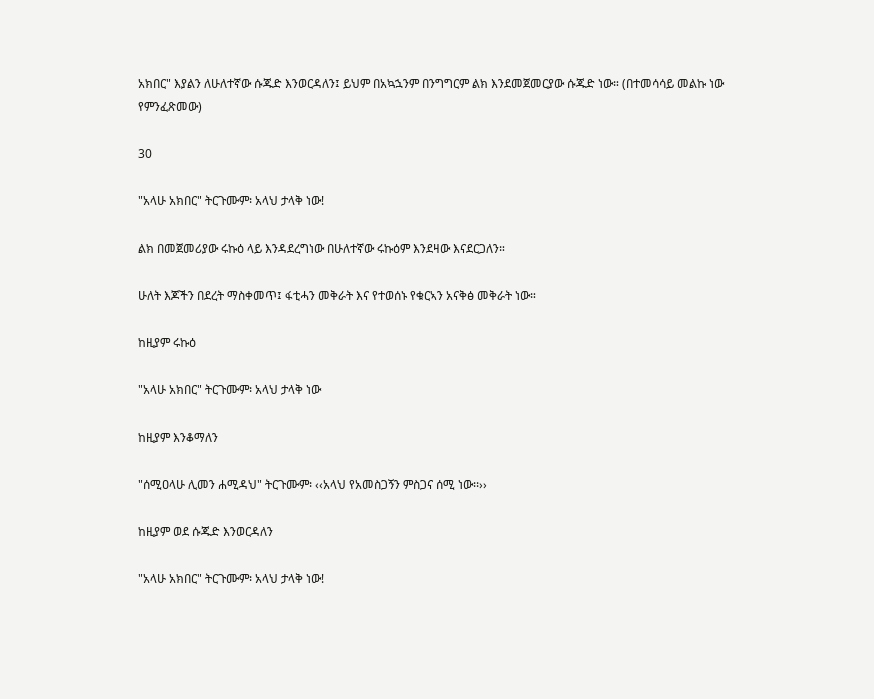አክበር" እያልን ለሁለተኛው ሱጁድ እንወርዳለን፤ ይህም በአኳኋንም በንግግርም ልክ እንደመጀመርያው ሱጁድ ነው። (በተመሳሳይ መልኩ ነው የምንፈጽመው)

30

"አላሁ አክበር" ትርጉሙም፡ አላህ ታላቅ ነው!

ልክ በመጀመሪያው ሩኩዕ ላይ እንዳደረግነው በሁለተኛው ሩኩዕም እንደዛው እናደርጋለን።

ሁለት እጆችን በደረት ማስቀመጥ፤ ፋቲሓን መቅራት እና የተወሰኑ የቁርኣን አናቅፅ መቅራት ነው።

ከዚያም ሩኩዕ

"አላሁ አክበር" ትርጉሙም፡ አላህ ታላቅ ነው

ከዚያም እንቆማለን

"ሰሚዐላሁ ሊመን ሐሚዳህ" ትርጉሙም፡ ‹‹አላህ የአመስጋኝን ምስጋና ሰሚ ነው፡፡››

ከዚያም ወደ ሱጁድ እንወርዳለን

"አላሁ አክበር" ትርጉሙም፡ አላህ ታላቅ ነው!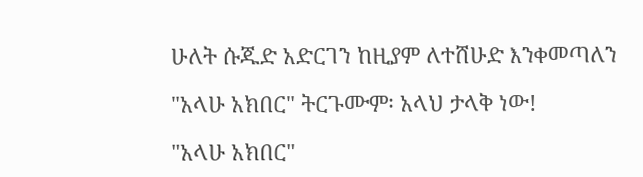ሁለት ሱጁድ አድርገን ከዚያም ለተሸሁድ እንቀመጣለን

"አላሁ አክበር" ትርጉሙም፡ አላህ ታላቅ ነው!

"አላሁ አክበር"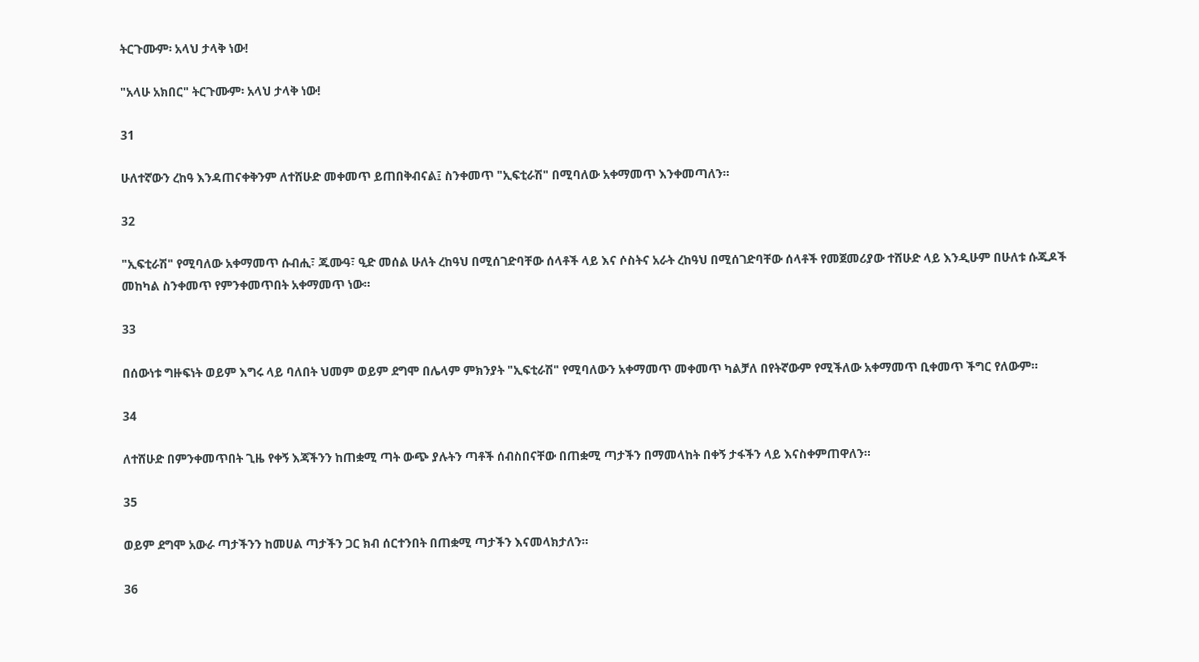ትርጉሙም፡ አላህ ታላቅ ነው!

"አላሁ አክበር" ትርጉሙም፡ አላህ ታላቅ ነው!

31

ሁለተኛውን ረከዓ እንዳጠናቀቅንም ለተሸሁድ መቀመጥ ይጠበቅብናል፤ ስንቀመጥ "ኢፍቲራሽ" በሚባለው አቀማመጥ እንቀመጣለን።

32

"ኢፍቲራሽ" የሚባለው አቀማመጥ ሱብሒ፣ ጁሙዓ፣ ዒድ መሰል ሁለት ረከዓህ በሚሰገድባቸው ሰላቶች ላይ እና ሶስትና አራት ረከዓህ በሚሰገድባቸው ሰላቶች የመጀመሪያው ተሸሁድ ላይ እንዲሁም በሁለቱ ሱጁዶች መከካል ስንቀመጥ የምንቀመጥበት አቀማመጥ ነው።

33

በሰውነቱ ግዙፍነት ወይም እግሩ ላይ ባለበት ህመም ወይም ደግሞ በሌላም ምክንያት "ኢፍቲራሽ" የሚባለውን አቀማመጥ መቀመጥ ካልቻለ በየትኛውም የሚችለው አቀማመጥ ቢቀመጥ ችግር የለውም።

34

ለተሸሁድ በምንቀመጥበት ጊዜ የቀኝ እጃችንን ከጠቋሚ ጣት ውጭ ያሉትን ጣቶች ሰብስበናቸው በጠቋሚ ጣታችን በማመላከት በቀኝ ታፋችን ላይ እናስቀምጠዋለን።

35

ወይም ደግሞ አውራ ጣታችንን ከመሀል ጣታችን ጋር ክብ ሰርተንበት በጠቋሚ ጣታችን እናመላክታለን።

36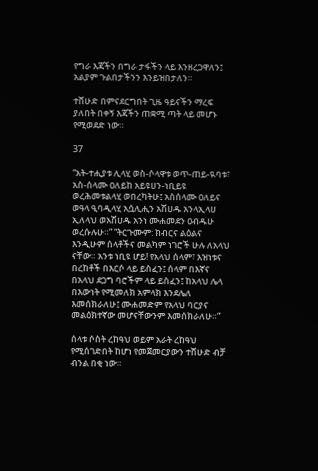የግራ እጃችን በግራ ታፋችን ላይ እንዘረጋዋለን፤ አልያም ጉልበታችንን እንይዝበታለን።

ተሸሁድ በምናደርግበት ጊዜ ዓይናችን ማረፍ ያለበት በቀኝ እጃችን ጠቋሚ ጣት ላይ መሆኑ የሚወደድ ነው።

37

“አት‐ተሒያቱ ሊላሂ ወስ‐ሶላዋቱ ወጥ‐ጠይ‐ዪባቱ፣ አስ‐ሰላሙ ዐለይከ አይዩሀን-ነቢይዩ ወረሕመቱልላሂ ወበረካትሁ፤ አስሰላሙ ዐለይና ወዓላ ዒባዲላሂ አሷሊሒን አሽሀዱ አንላኢላሀ ኢለላህ ወአሽሀዱ አንነ ሙሐመደን ዐብዱሁ ወረሱሉሁ።” “ትርጉሙም: ክብርና ልዕልና እንዲሁም ሰላቶችና መልካም ነገሮች ሁሉ ለአላህ ናቸው። አንቱ ነቢዩ ሆይ! የአላህ ሰላም፣ እዝነቱና በረከቶች በእርሶ ላይ ይስፈን፤ ሰላም በእኛና በአላህ ደጋግ ባሮችም ላይ ይስፈን፤ ከአላህ ሌላ በእውነት የሚመለክ አምላክ እንደሌለ እመሰክራለሁ፤ ሙሐመድም የአላህ ባርያና መልዕክተኛው መሆናቸውንም እመሰክራለሁ።”

ሰላቱ ሶስት ረከዓህ ወይም አራት ረከዓህ የሚሰገድበት ከሆነ የመጀመርያውን ተሸሁድ ብቻ ብንል በቂ ነው።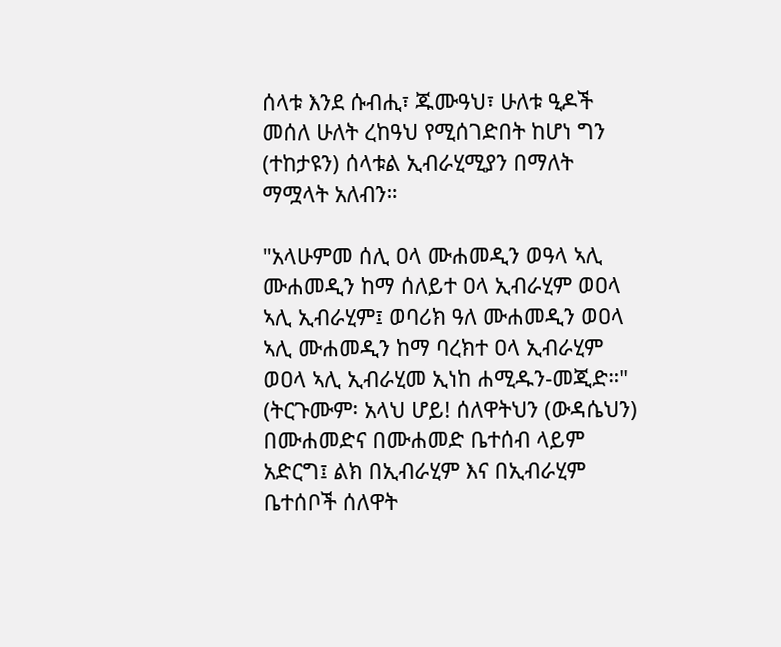ሰላቱ እንደ ሱብሒ፣ ጁሙዓህ፣ ሁለቱ ዒዶች መሰለ ሁለት ረከዓህ የሚሰገድበት ከሆነ ግን (ተከታዩን) ሰላቱል ኢብራሂሚያን በማለት ማሟላት አለብን።

"አላሁምመ ሰሊ ዐላ ሙሐመዲን ወዓላ ኣሊ ሙሐመዲን ከማ ሰለይተ ዐላ ኢብራሂም ወዐላ ኣሊ ኢብራሂም፤ ወባሪክ ዓለ ሙሐመዲን ወዐላ ኣሊ ሙሐመዲን ከማ ባረክተ ዐላ ኢብራሂም ወዐላ ኣሊ ኢብራሂመ ኢነከ ሐሚዱን-መጂድ።" (ትርጉሙም፡ አላህ ሆይ! ሰለዋትህን (ውዳሴህን) በሙሐመድና በሙሐመድ ቤተሰብ ላይም አድርግ፤ ልክ በኢብራሂም እና በኢብራሂም ቤተሰቦች ሰለዋት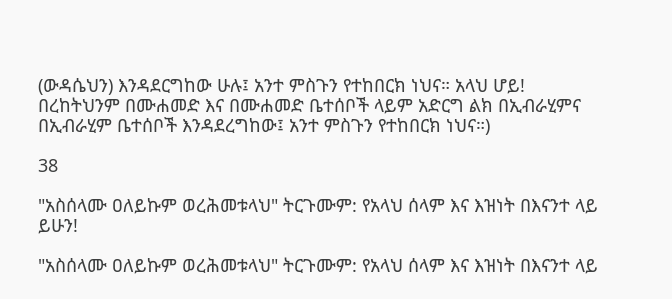(ውዳሴህን) እንዳደርግከው ሁሉ፤ አንተ ምስጉን የተከበርክ ነህና። አላህ ሆይ! በረከትህንም በሙሐመድ እና በሙሐመድ ቤተሰቦች ላይም አድርግ ልክ በኢብራሂምና በኢብራሂም ቤተሰቦች እንዳደረግከው፤ አንተ ምስጉን የተከበርክ ነህና።)

38

"አስሰላሙ ዐለይኩም ወረሕመቱላህ" ትርጉሙም: የአላህ ሰላም እና እዝነት በእናንተ ላይ ይሁን!

"አስሰላሙ ዐለይኩም ወረሕመቱላህ" ትርጉሙም: የአላህ ሰላም እና እዝነት በእናንተ ላይ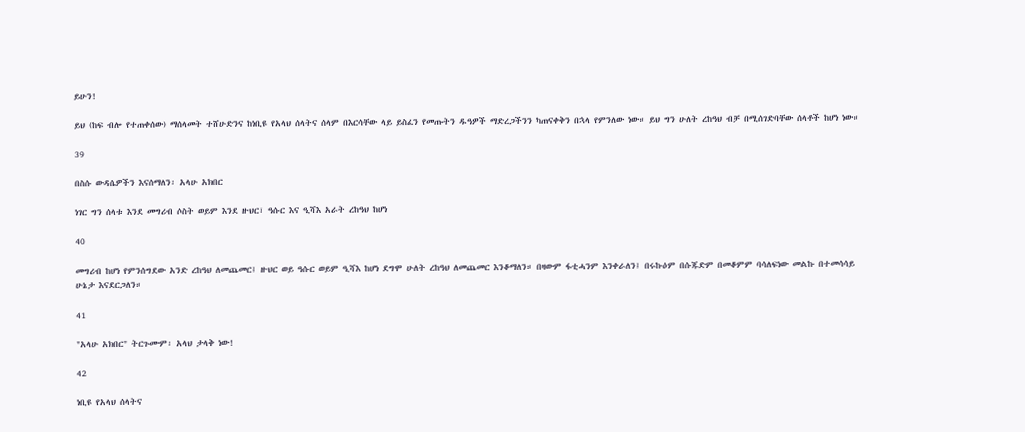ይሁን!

ይህ (ከፍ ብሎ የተጠቀሰው) ማሰላመት ተሸሁድንና ከነቢዩ የአላህ ሰላትና ሰላም በእርሳቸው ላይ ይስፈን የመጡትን ዱዓዎች ማድረጋችንን ካጠናቀቅን በኋላ የምንለው ነው። ይህ ግን ሁለት ረከዓህ ብቻ በሚሰገድባቸው ሰላቶች ከሆነ ነው።

39

በስሱ ውዳሴዎችን እናሰማለን፡ አላሁ አክበር

ነገር ግን ሰላቱ እንደ መግሪብ ሶስት ወይም እንደ ዙህር፣ ዓሱር እና ዒሻእ አራት ረከዓህ ከሆነ

40

መግሪብ ከሆነ የምንሰግደው አንድ ረከዓህ ለመጨመር፤ ዙህር ወይ ዓሱር ወይም ዒሻእ ከሆነ ደግሞ ሁለት ረከዓህ ለመጨመር እንቆማለን። በዛውም ፋቲሓንም እንቀራለን፤ በሩኩዕም በሱጁድም በመቆምም ባሳለፍነው መልኩ በተመሳሳይ ሁኔታ እናደርጋለን።

41

"አላሁ አክበር" ትርጉሙም፡ አላህ ታላቅ ነው!

42

ነቢዩ የአላህ ሰላትና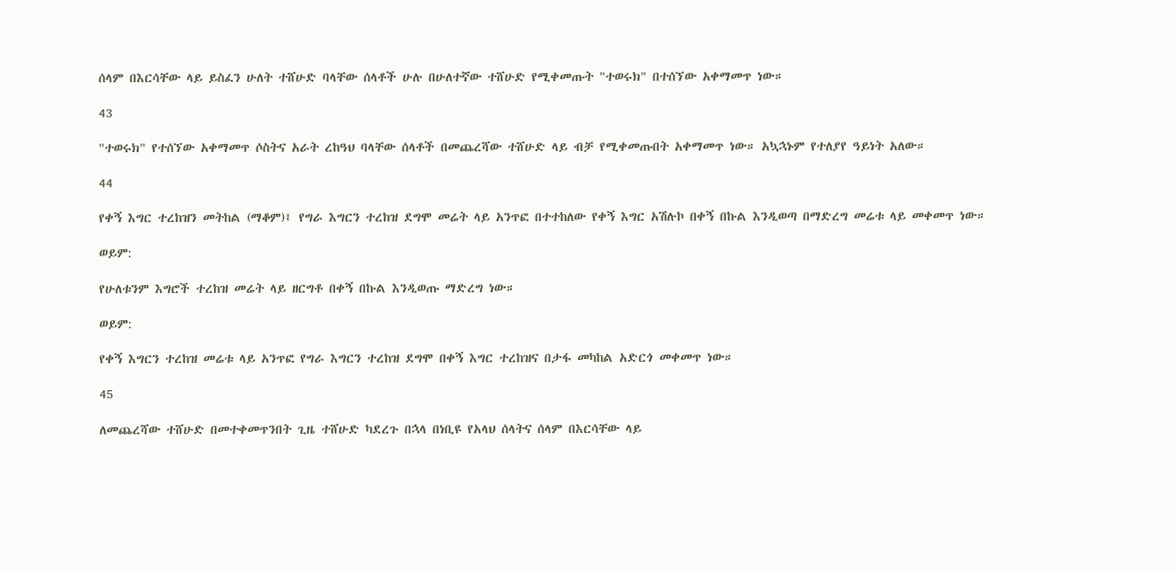ሰላም በእርሳቸው ላይ ይስፈን ሁለት ተሸሁድ ባላቸው ሰላቶች ሁሉ በሁለተኛው ተሸሁድ የሚቀመጡት "ተወሩክ" በተሰኘው አቀማመጥ ነው።

43

"ተወሩክ" የተሰኘው አቀማመጥ ሶስትና አራት ረከዓህ ባላቸው ሰላቶች በመጨረሻው ተሸሁድ ላይ ብቻ የሚቀመጡበት አቀማመጥ ነው። አኳኋኑም የተለያየ ዓይነት አለው።

44

የቀኝ እግር ተረከዝን መትከል (ማቆም)፤ የግራ እግርን ተረከዝ ደግሞ መሬት ላይ አንጥፎ በተተከለው የቀኝ እግር አሽሉኮ በቀኝ በኩል እንዲወጣ በማድረግ መሬቱ ላይ መቀመጥ ነው።

ወይም:

የሁለቱንም እግሮች ተረከዝ መሬት ላይ ዘርግቶ በቀኝ በኩል እንዲወጡ ማድረግ ነው።

ወይም:

የቀኝ እግርን ተረከዝ መሬቱ ላይ አንጥፎ የግራ እግርን ተረከዝ ደግሞ በቀኝ እግር ተረከዝና በታፋ መካከል አድርጎ መቀመጥ ነው።

45

ለመጨረሻው ተሸሁድ በመተቀመጥንበት ጊዜ ተሸሁድ ካደረጉ በኋላ በነቢዩ የአላህ ሰላትና ሰላም በእርሳቸው ላይ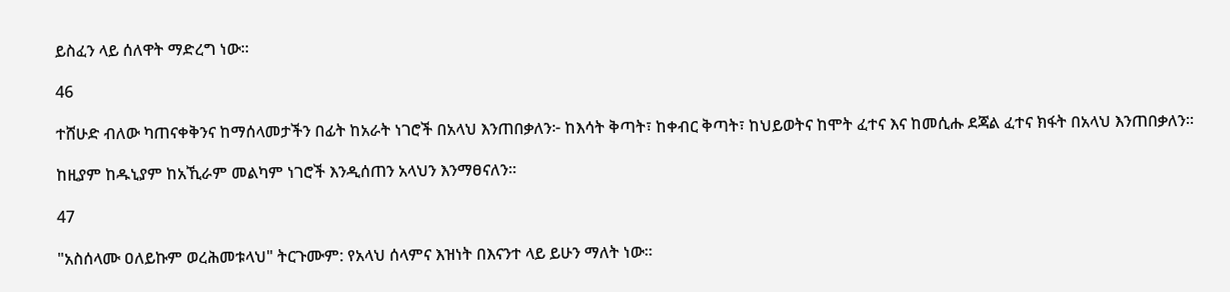ይስፈን ላይ ሰለዋት ማድረግ ነው።

46

ተሸሁድ ብለው ካጠናቀቅንና ከማሰላመታችን በፊት ከአራት ነገሮች በአላህ እንጠበቃለን፦ ከእሳት ቅጣት፣ ከቀብር ቅጣት፣ ከህይወትና ከሞት ፈተና እና ከመሲሑ ደጃል ፈተና ክፋት በአላህ እንጠበቃለን።

ከዚያም ከዱኒያም ከአኺራም መልካም ነገሮች እንዲሰጠን አላህን እንማፀናለን።

47

"አስሰላሙ ዐለይኩም ወረሕመቱላህ" ትርጉሙም: የአላህ ሰላምና እዝነት በእናንተ ላይ ይሁን ማለት ነው።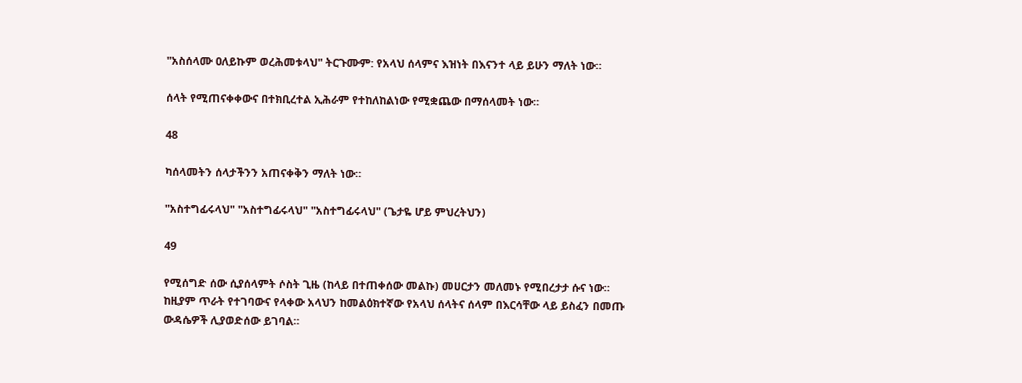"አስሰላሙ ዐለይኩም ወረሕመቱላህ" ትርጉሙም: የአላህ ሰላምና እዝነት በእናንተ ላይ ይሁን ማለት ነው።

ሰላት የሚጠናቀቀውና በተክቢረተል ኢሕራም የተከለከልነው የሚቋጨው በማሰላመት ነው።

48

ካሰላመትን ሰላታችንን አጠናቀቅን ማለት ነው።

"አስተግፊሩላህ" "አስተግፊሩላህ" "አስተግፊሩላህ" (ጌታዬ ሆይ ምህረትህን)

49

የሚሰግድ ሰው ሲያሰላምት ሶስት ጊዜ (ከላይ በተጠቀሰው መልኩ) መሀርታን መለመኑ የሚበረታታ ሱና ነው። ከዚያም ጥራት የተገባውና የላቀው አላህን ከመልዕክተኛው የአላህ ሰላትና ሰላም በእርሳቸው ላይ ይስፈን በመጡ ውዳሴዎች ሊያወድሰው ይገባል።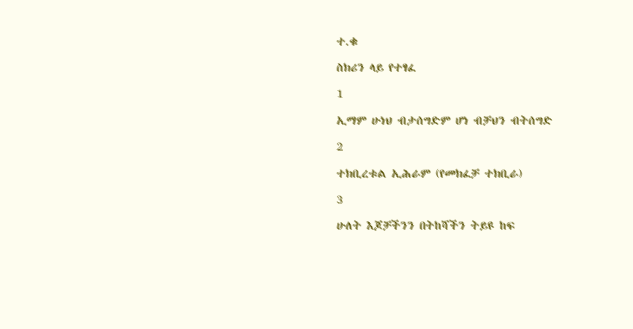ተ.ቁ

ስክሪን ላይ የተፃፈ

1

ኢማም ሁነህ ብታሰግድም ሆነ ብቻህን ብትሰግድ

2

ተክቢረቱል ኢሕራም (የመክፈቻ ተክቢራ)

3

ሁለት እጆቻችንን በትከሻችን ትይዩ ከፍ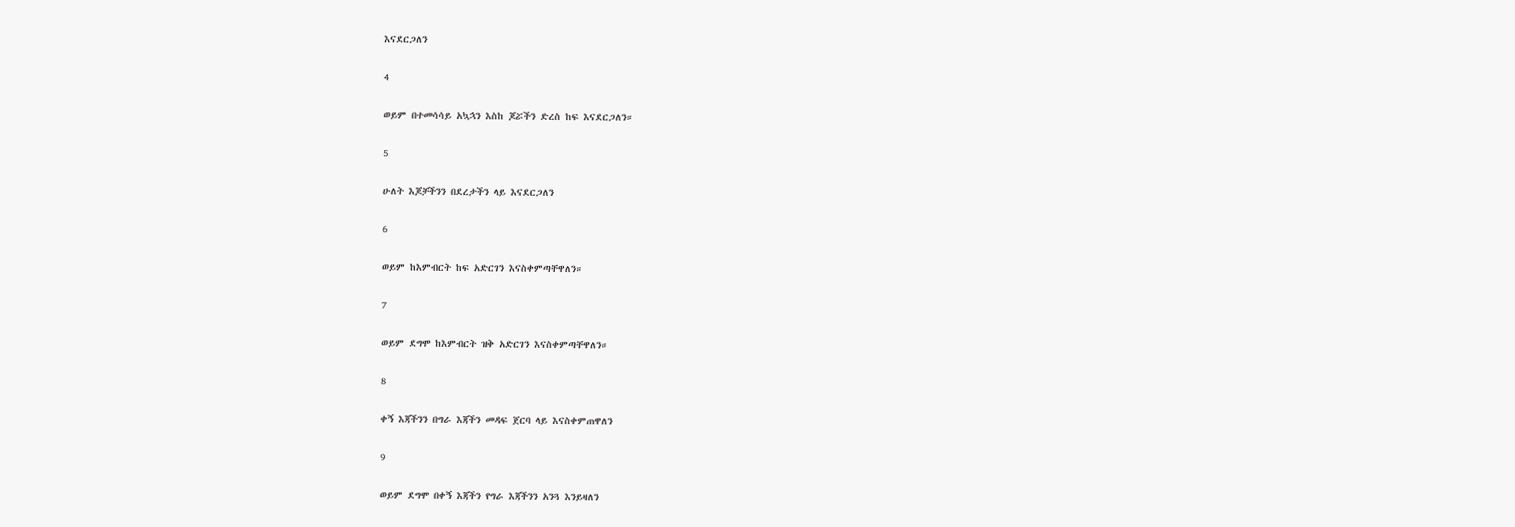እናደርጋለን

4

ወይም በተመሳሳይ አኳኋን እስከ ጆሯችን ድረስ ከፍ እናደርጋለን።

5

ሁለት እጆቻችንን በደረታችን ላይ እናደርጋለን

6

ወይም ከእምብርት ከፍ አድርገን እናስቀምጣቸዋለን።

7

ወይም ደግሞ ከእምብርት ዝቅ አድርገን እናስቀምጣቸዋለን።

8

ቀኝ እጃችንን በግራ እጃችን መዳፍ ጀርባ ላይ እናስቀምጠዋለን

9

ወይም ደግሞ በቀኝ እጃችን የግራ እጃችንን አንጓ እንይዛለን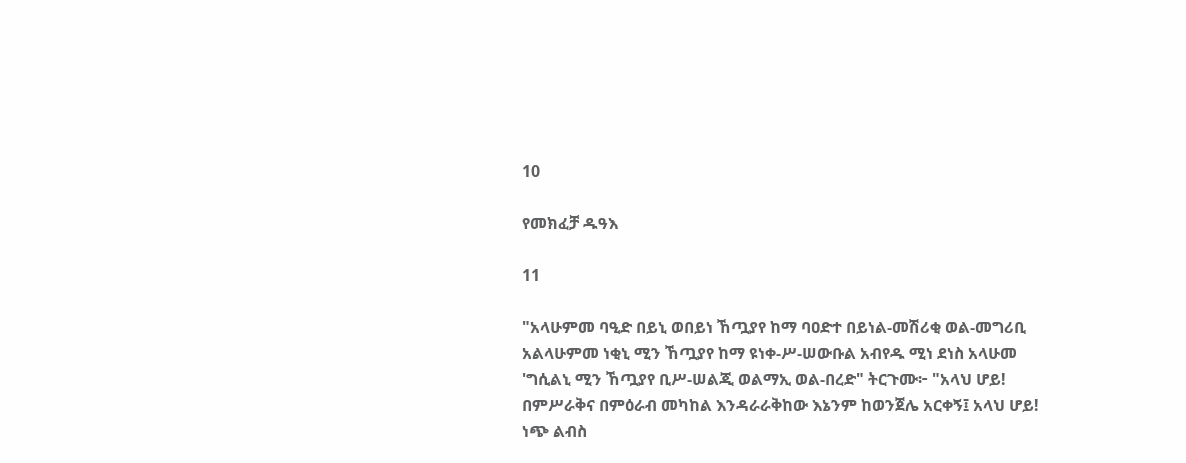10

የመክፈቻ ዱዓእ

11

"አላሁምመ ባዒድ በይኒ ወበይነ ኸጧያየ ከማ ባዐድተ በይነል-መሽሪቂ ወል-መግሪቢ አልላሁምመ ነቂኒ ሚን ኸጧያየ ከማ ዩነቀ-ሥ-ሠውቡል አብየዱ ሚነ ደነስ አላሁመ 'ግሲልኒ ሚን ኸጧያየ ቢሥ-ሠልጂ ወልማኢ ወል-በረድ" ትርጉሙ፦ "አላህ ሆይ! በምሥራቅና በምዕራብ መካከል እንዳራራቅከው እኔንም ከወንጀሌ አርቀኝ፤ አላህ ሆይ! ነጭ ልብስ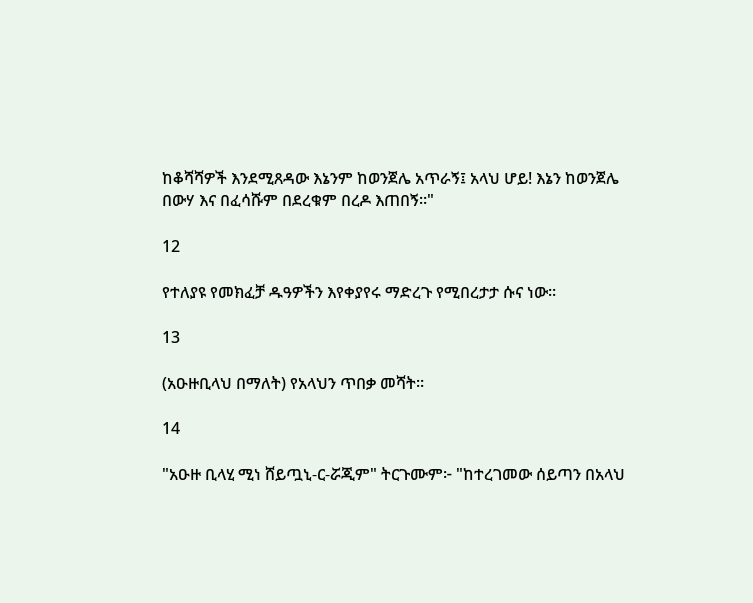ከቆሻሻዎች እንደሚጸዳው እኔንም ከወንጀሌ አጥራኝ፤ አላህ ሆይ! እኔን ከወንጀሌ በውሃ እና በፈሳሹም በደረቁም በረዶ እጠበኝ።"

12

የተለያዩ የመክፈቻ ዱዓዎችን እየቀያየሩ ማድረጉ የሚበረታታ ሱና ነው።

13

(አዑዙቢላህ በማለት) የአላህን ጥበቃ መሻት።

14

"አዑዙ ቢላሂ ሚነ ሸይጧኒ-ር-ሯጂም" ትርጉሙም፦ "ከተረገመው ሰይጣን በአላህ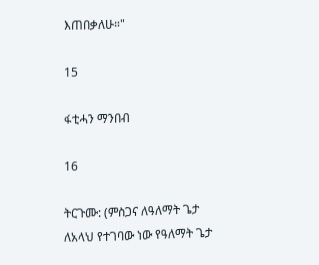እጠበቃለሁ።"

15

ፋቲሓን ማንበብ

16

ትርጉሙ: (ምስጋና ለዓለማት ጌታ ለአላህ የተገባው ነው የዓለማት ጌታ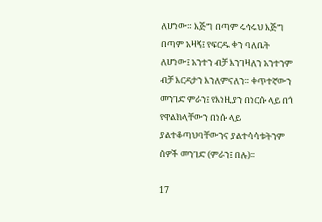ለሆነው። እጅግ በጣም ሩኅሩህ እጅግ በጣም አዛኝ፤ የፍርዱ ቀን ባለቤት ለሆነው፤ አንተን ብቻ እንገዛለን አንተንም ብቻ እርዳታን እንለምናለን። ቀጥተኛውን መንገድ ምራን፤ የእነዚያን በነርሱ ላይ በጎ የዋልክላቸውን በነሱ ላይ ያልተቆጣህባቸውንና ያልተሳሳቱትንም ሰዎች መንገድ (ምራን፤ በሉ)፡፡

17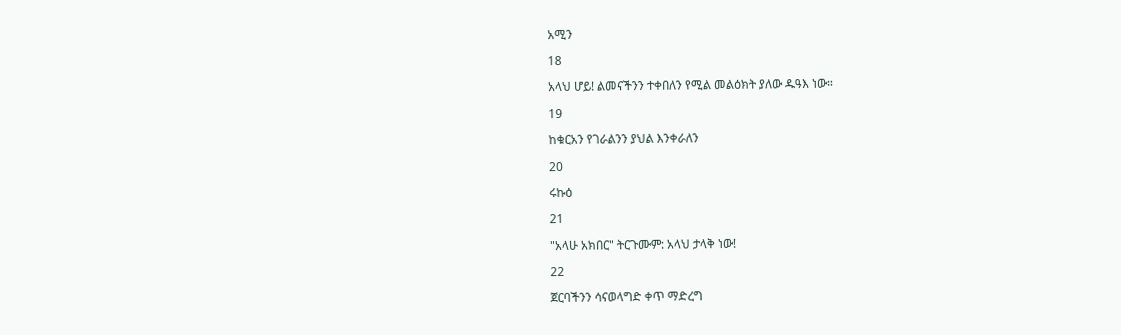አሚን

18

አላህ ሆይ! ልመናችንን ተቀበለን የሚል መልዕክት ያለው ዱዓእ ነው።

19

ከቁርአን የገራልንን ያህል እንቀራለን

20

ሩኩዕ

21

"አላሁ አክበር" ትርጉሙም: አላህ ታላቅ ነው!

22

ጀርባችንን ሳናወላግድ ቀጥ ማድረግ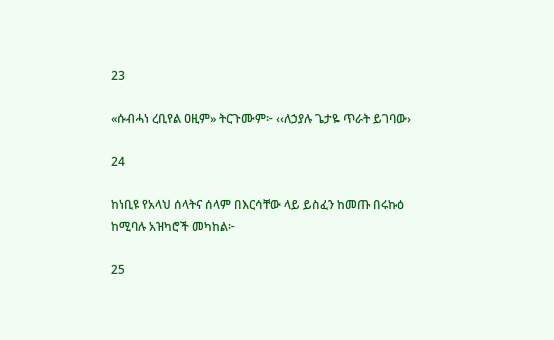23

«ሱብሓነ ረቢየል ዐዚም» ትርጉሙም፦ ‹‹ለኃያሉ ጌታዬ ጥራት ይገባው›

24

ከነቢዩ የአላህ ሰላትና ሰላም በእርሳቸው ላይ ይስፈን ከመጡ በሩኩዕ ከሚባሉ አዝካሮች መካከል፦

25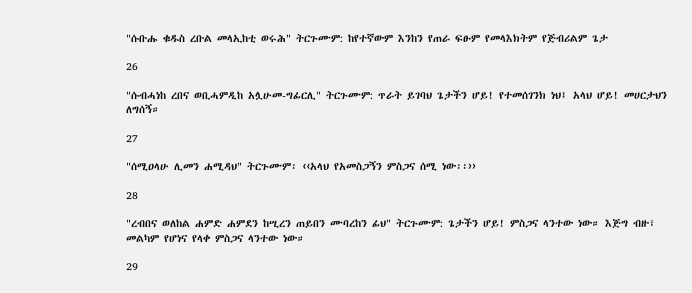"ሱቡሑ ቁዱስ ረቡል መላኢከቲ ወሩሕ" ትርጉሙም: ከየተኛውም እንከን የጠራ ፍፁም የመላእክትም የጅብሪልም ጌታ

26

"ሱብሓነከ ረበና ወቢሓምዲከ አሏሁመ-ግፊርሊ" ትርጉሙም: ጥራት ይገባህ ጌታችን ሆይ! የተመሰገንክ ነህ፤ አላህ ሆይ! መሀርታህን ለግሰኝ።

27

"ሰሚዐላሁ ሊመን ሐሚዳህ" ትርጉሙም፡ ‹‹አላህ የአመስጋኝን ምስጋና ሰሚ ነው፡፡››

28

"ረብበና ወለከል ሐምድ ሐምደን ከሢረን ጠይበን ሙባረከን ፊህ" ትርጉሙም: ጌታችን ሆይ! ምስጋና ላንተው ነው። እጅግ ብዙ፣ መልካም የሆነና የላቀ ምስጋና ላንተው ነው።

29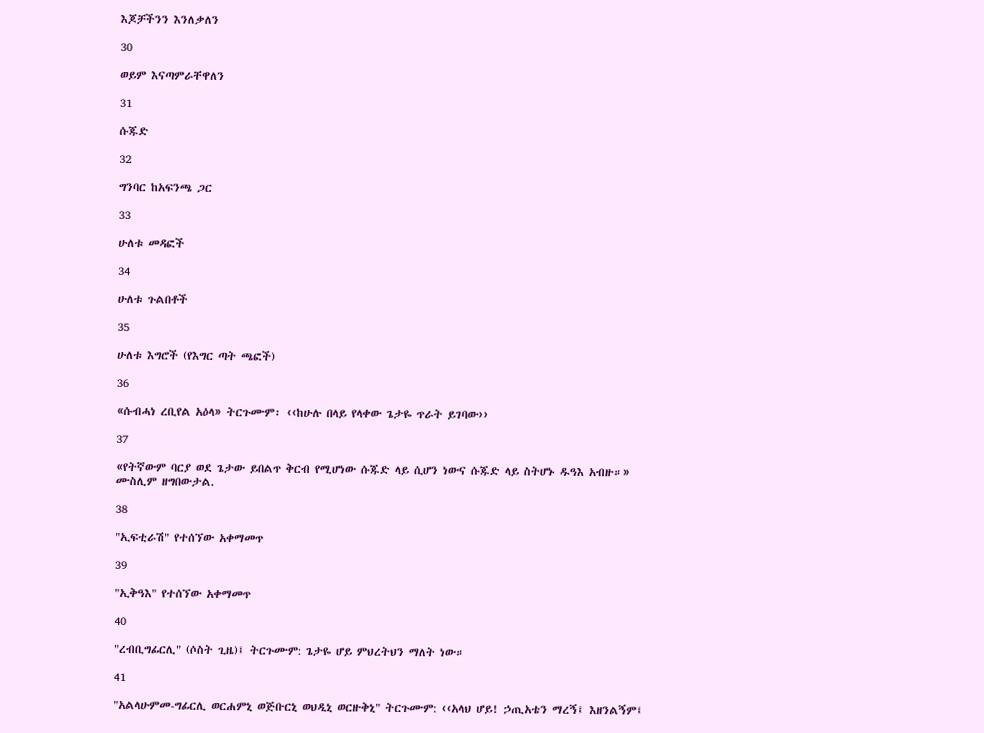እጆቻችንን እንለቃለን

30

ወይም እናጣምራቸዋለን

31

ሱጁድ

32

ግንባር ከአፍንጫ ጋር

33

ሁለቱ መዳፎች

34

ሁለቱ ጉልበቶች

35

ሁለቱ እግሮች (የእግር ጣት ጫፎች)

36

«ሱብሓነ ረቢየል አዕላ» ትርጉሙም፡ ‹‹ከሁሉ በላይ የላቀው ጌታዬ ጥራት ይገባው››

37

«የትኛውም ባርያ ወደ ጌታው ይበልጥ ቅርብ የሚሆነው ሱጁድ ላይ ሲሆን ነውና ሱጁድ ላይ ስትሆኑ ዱዓእ አብዙ።» ሙስሊም ዘግበውታል.

38

"ኢፍቲራሽ" የተሰኘው አቀማመጥ

39

"ኢቅዓእ" የተሰኘው አቀማመጥ

40

"ረብቢግፊርሊ" (ሶስት ጊዜ)፤ ትርጉሙም: ጌታዬ ሆይ ምህረትህን ማለት ነው።

41

"አልላሁምመ-ግፊርሊ ወርሐምኒ ወጅቡርኒ ወህዲኒ ወርዙቅኒ" ትርጉሙም: ‹‹አላህ ሆይ! ኃጢአቴን ማረኝ፤ እዘንልኝም፤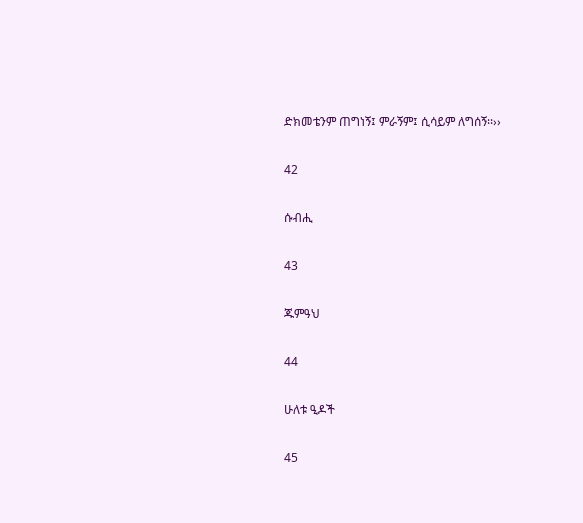ድክመቴንም ጠግነኝ፤ ምራኝም፤ ሲሳይም ለግሰኝ፡፡››

42

ሱብሒ

43

ጁምዓህ

44

ሁለቱ ዒዶች

45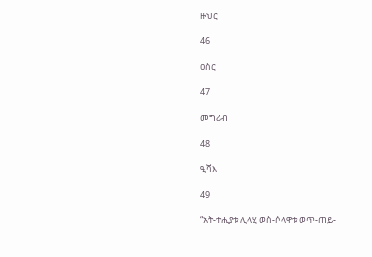ዙህር

46

ዐስር

47

መግሪብ

48

ዒሻእ

49

“አት‐ተሒያቱ ሊላሂ ወስ‐ሶላዋቱ ወጥ‐ጠይ‐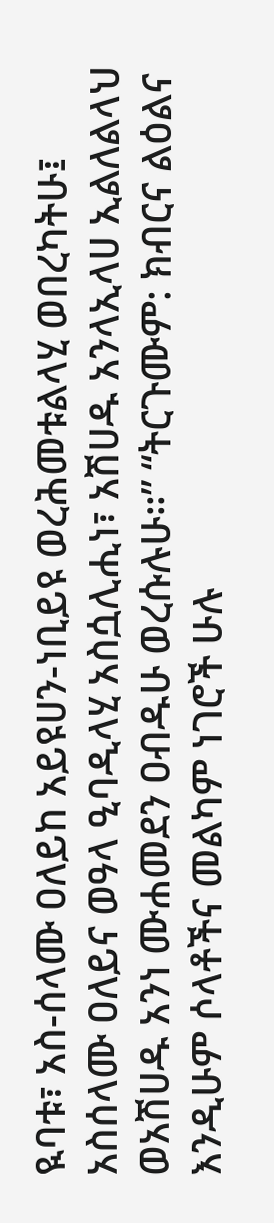ዪባቱ፣ አስ‐ሰላሙ ዐለይከ አይዩሀን-ነቢይዩ ወረሕመቱልላሂ ወበረካትሁ፤ አስሰላሙ ዐለይና ወዓላ ዒባዲላሂ አስሷሊሒነ፣ አሽሀዱ አንላኢላሀ ኢልለልላህ ወአሽሀዱ አንነ ሙሐመደን ዐብዱሁ ወረሱሉሁ።” “ትርጉሙም: ክብርና ልዕልና እንዲሁም ሶላቶችና መልካም ነገሮች ሁሉ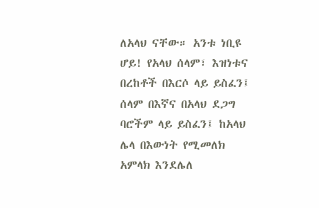ለአላህ ናቸው። አንቱ ነቢዩ ሆይ! የአላህ ሰላም፣ እዝነቱና በረከቶች በእርሶ ላይ ይስፈን፤ ሰላም በእኛና በአላህ ደጋግ ባሮችም ላይ ይስፈን፤ ከአላህ ሌላ በእውነት የሚመለክ አምላክ እንደሌለ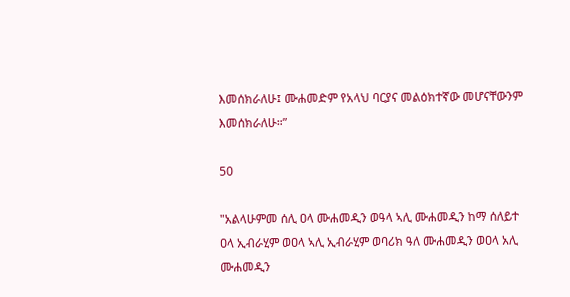እመሰክራለሁ፤ ሙሐመድም የአላህ ባርያና መልዕክተኛው መሆናቸውንም እመሰክራለሁ።”

50

"አልላሁምመ ሰሊ ዐላ ሙሐመዲን ወዓላ ኣሊ ሙሐመዲን ከማ ሰለይተ ዐላ ኢብራሂም ወዐላ ኣሊ ኢብራሂም ወባሪክ ዓለ ሙሐመዲን ወዐላ አሊ ሙሐመዲን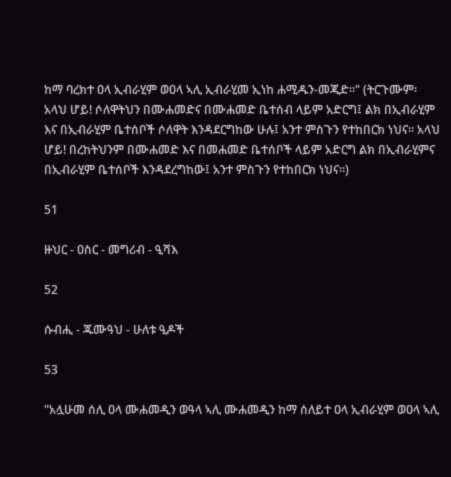ከማ ባረክተ ዐላ ኢብራሂም ወዐላ ኣሊ ኢብራሂመ ኢነከ ሐሚዱን-መጂድ።" (ትርጉሙም፡ አላህ ሆይ! ሶለዋትህን በሙሐመድና በሙሐመድ ቤተሰብ ላይም አድርግ፤ ልክ በኢብራሂም እና በኢብራሂም ቤተሰቦች ሶለዋት እንዳደርግከው ሁሉ፤ አንተ ምስጉን የተከበርክ ነህና። አላህ ሆይ! በረከትህንም በሙሐመድ እና በመሐመድ ቤተሰቦች ላይም አድርግ ልክ በኢብራሂምና በኢብራሂም ቤተሰቦች እንዳደረግከው፤ አንተ ምስጉን የተከበርክ ነህና።)

51

ዙህር - ዐስር - መግሪብ - ዒሻእ

52

ሱብሒ - ጁሙዓህ - ሁለቱ ዒዶች

53

"አሏሁመ ሰሊ ዐላ ሙሐመዲን ወዓላ ኣሊ ሙሐመዲን ከማ ሰለይተ ዐላ ኢብራሂም ወዐላ ኣሊ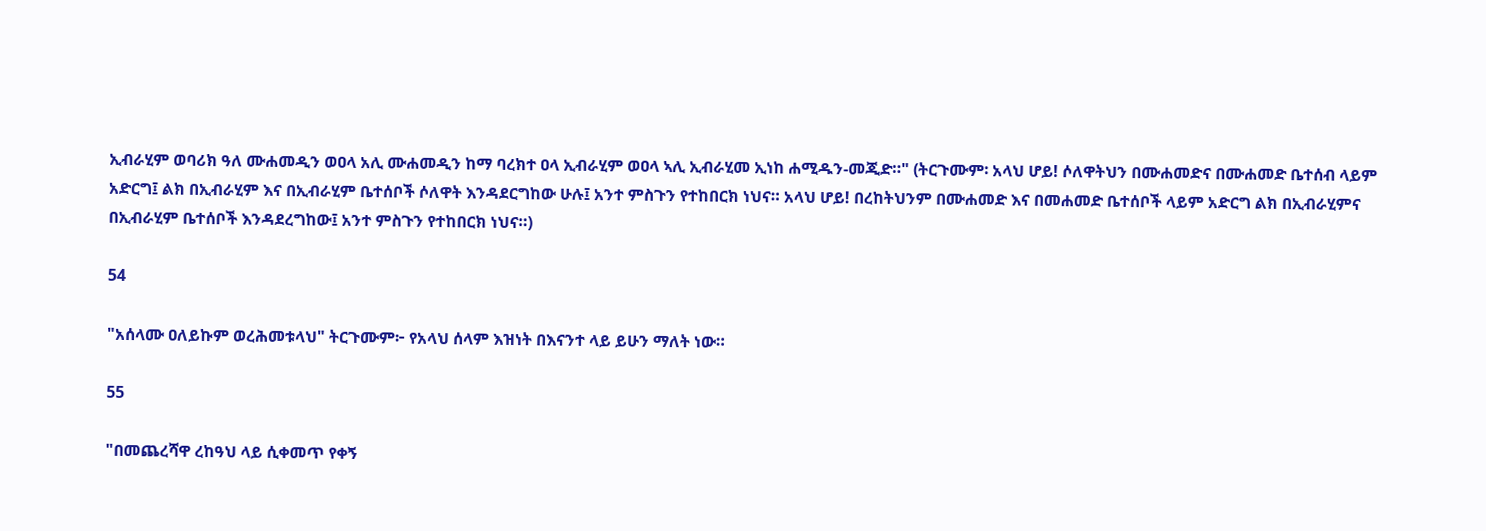ኢብራሂም ወባሪክ ዓለ ሙሐመዲን ወዐላ አሊ ሙሐመዲን ከማ ባረክተ ዐላ ኢብራሂም ወዐላ ኣሊ ኢብራሂመ ኢነከ ሐሚዱን-መጂድ።" (ትርጉሙም፡ አላህ ሆይ! ሶለዋትህን በሙሐመድና በሙሐመድ ቤተሰብ ላይም አድርግ፤ ልክ በኢብራሂም እና በኢብራሂም ቤተሰቦች ሶለዋት እንዳደርግከው ሁሉ፤ አንተ ምስጉን የተከበርክ ነህና። አላህ ሆይ! በረከትህንም በሙሐመድ እና በመሐመድ ቤተሰቦች ላይም አድርግ ልክ በኢብራሂምና በኢብራሂም ቤተሰቦች እንዳደረግከው፤ አንተ ምስጉን የተከበርክ ነህና።)

54

"አሰላሙ ዐለይኩም ወረሕመቱላህ" ትርጉሙም፦ የአላህ ሰላም እዝነት በእናንተ ላይ ይሁን ማለት ነው።

55

"በመጨረሻዋ ረከዓህ ላይ ሲቀመጥ የቀኝ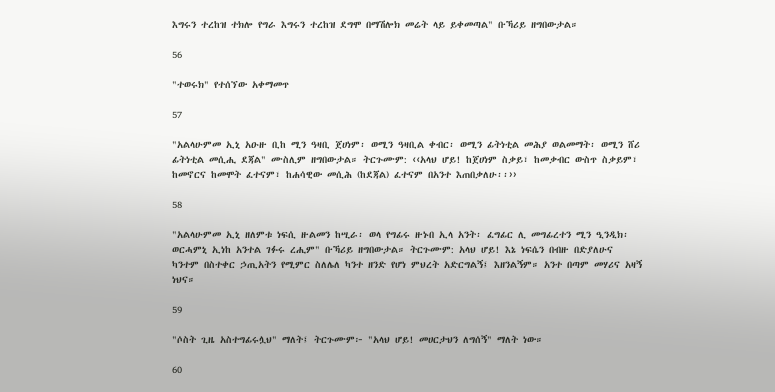እግሩን ተረከዝ ተክሎ የግራ እግሩን ተረከዝ ደግሞ በማሽሎክ መሬት ላይ ይቀመጣል" ቡኻሪይ ዘግበውታል።

56

"ተወሩክ" የተሰኘው አቀማመጥ

57

"አልላሁምመ ኢኒ አዑዙ ቢከ ሚን ዓዛቢ ጀሀነም፡ ወሚን ዓዛቢል ቀብር፡ ወሚን ፊትነቲል መሕያ ወልመማት፡ ወሚን ሸሪ ፊትነቲል መሲሒ ደጃል" ሙስሊም ዘግበውታል። ትርጉሙም: ‹‹አላህ ሆይ! ከጀሀነም ስቃይ፣ ከመቃብር ውስጥ ስቃይም፣ ከመኖርና ከመሞት ፈተናም፣ ከሐሳዊው መሲሕ (ከደጃል) ፈተናም በአንተ እጠበቃለሁ፡፡››

58

"አልላሁምመ ኢኒ ዘለምቱ ነፍሲ ዙልመን ከሢራ፡ ወላ የግፊሩ ዙኑበ ኢላ አንት፡ ፈግፊር ሊ መግፊረተን ሚን ዒንዲክ፡ ወርሓምኒ ኢነከ አንተል ገፉሩ ረሒም" ቡኻሪይ ዘግበውታል። ትርጉሙም: አላህ ሆይ! እኔ ነፍሴን በብዙ በድያለሁና ካንተም በስተቀር ኃጢአትን የሚምር ስለሌለ ካንተ ዘንድ የሆነ ምህረት አድርግልኝ፤ እዘንልኝም። አንተ በጣም መሃሪና አዛኝ ነህና።

59

"ሶስት ጊዜ አስተግፊሩሏህ" ማለት፤ ትርጉሙም፦ "አላህ ሆይ! መሀርታህን ለግሰኝ" ማለት ነው።

60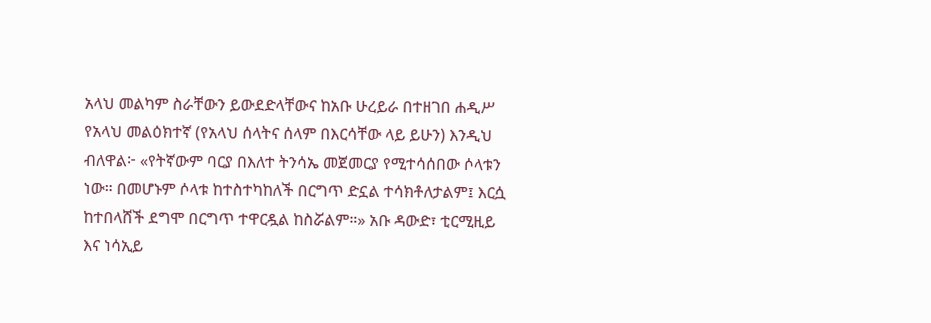አላህ መልካም ስራቸውን ይውደድላቸውና ከአቡ ሁረይራ በተዘገበ ሐዲሥ የአላህ መልዕክተኛ (የአላህ ሰላትና ሰላም በእርሳቸው ላይ ይሁን) እንዲህ ብለዋል፦ «የትኛውም ባርያ በእለተ ትንሳኤ መጀመርያ የሚተሳሰበው ሶላቱን ነው። በመሆኑም ሶላቱ ከተስተካከለች በርግጥ ድኗል ተሳክቶለታልም፤ እርሷ ከተበላሸች ደግሞ በርግጥ ተዋርዷል ከስሯልም።» አቡ ዳውድ፣ ቲርሚዚይ እና ነሳኢይ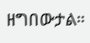ዘግበውታል።